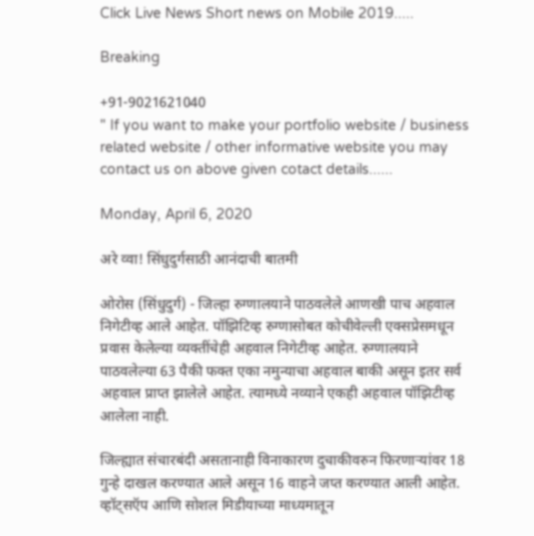Click Live News Short news on Mobile 2019.....

Breaking

+91-9021621040
" If you want to make your portfolio website / business related website / other informative website you may contact us on above given cotact details......

Monday, April 6, 2020

अरे व्वा! सिंधुदुर्गसाठी आनंदाची बातमी

ओरोस (सिंधुदुर्ग) - जिल्हा रुग्णालयाने पाठवलेले आणखी पाच अहवाल निगेटीव्ह आले आहेत. पॉझिटिव्ह रुग्णासोबत कोचीवेल्ली एक्‍सप्रेसमधून प्रवास केलेल्या व्यक्तींचेही अहवाल निगेटीव्ह आहेत. रुग्णालयाने पाठवलेल्या 63 पैकी फक्त एका नमुन्याचा अहवाल बाकी असून इतर सर्व अहवाल प्राप्त झालेले आहेत. त्यामध्ये नव्याने एकही अहवाल पॉझिटीव्ह आलेला नाही.

जिल्ह्यात संचारबंदी असतानाही विनाकारण दुचाकीवरुन फिरणाऱ्यांवर 18 गुन्हे दाखल करण्यात आले असून 16 वाहने जप्त करण्यात आली आहेत. व्हॉट्‌सऍप आणि सोशल मिडीयाच्या माध्यमातून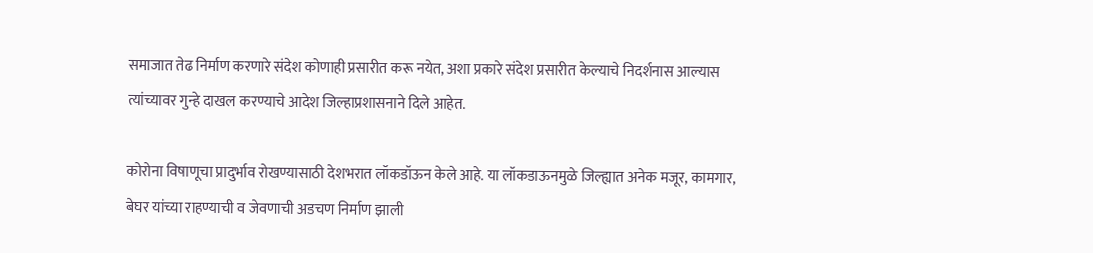समाजात तेढ निर्माण करणारे संदेश कोणाही प्रसारीत करू नयेत, अशा प्रकारे संदेश प्रसारीत केल्याचे निदर्शनास आल्यास त्यांच्यावर गुन्हे दाखल करण्याचे आदेश जिल्हाप्रशासनाने दिले आहेत.

कोरोना विषाणूचा प्रादुर्भाव रोखण्यासाठी देशभरात लॉकडॉऊन केले आहे. या लॉकडाऊनमुळे जिल्ह्यात अनेक मजूर, कामगार, बेघर यांच्या राहण्याची व जेवणाची अडचण निर्माण झाली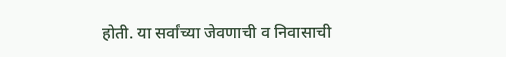होती. या सर्वांच्या जेवणाची व निवासाची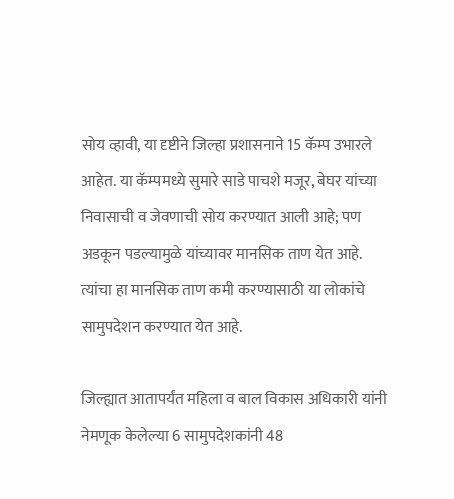सोय व्हावी, या दृष्टीने जिल्हा प्रशासनाने 15 कॅम्प उभारले आहेत. या कॅम्पमध्ये सुमारे साडे पाचशे मजूर, बेघर यांच्या निवासाची व जेवणाची सोय करण्यात आली आहे; पण अडकून पडल्यामुळे यांच्यावर मानसिक ताण येत आहे. त्यांचा हा मानसिक ताण कमी करण्यासाठी या लोकांचे सामुपदेशन करण्यात येत आहे.

जिल्ह्यात आतापर्यंत महिला व बाल विकास अधिकारी यांनी नेमणूक केलेल्या 6 सामुपदेशकांनी 48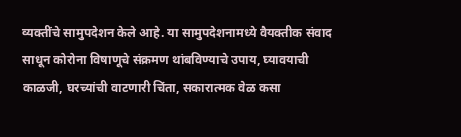व्यक्तींचे सामुपदेशन केले आहे. या सामुपदेशनामध्ये वैयक्तीक संवाद साधून कोरोना विषाणूचे संक्रमण थांबविण्याचे उपाय, घ्यावयाची काळजी, घरच्यांची वाटणारी चिंता, सकारात्मक वेळ कसा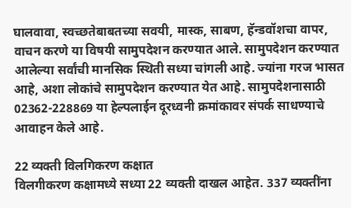घालवावा, स्वच्छतेबाबतच्या सवयी, मास्क, साबण, हॅन्डवॉशचा वापर, वाचन करणे या विषयी सामुपदेशन करण्यात आले. सामुपदेशन करण्यात आलेल्या सर्वांची मानसिक स्थिती सध्या चांगली आहे. ज्यांना गरज भासत आहे, अशा लोकांचे सामुपदेशन करण्यात येत आहे. सामुपदेशनासाठी 02362-228869 या हेल्पलाईन दूरध्वनी क्रमांकावर संपर्क साधण्याचे आवाहन केले आहे.

22 व्यक्‍ती विलगिकरण कक्षात
विलगीकरण कक्षामध्ये सध्या 22 व्यक्ती दाखल आहेत. 337 व्यक्तींना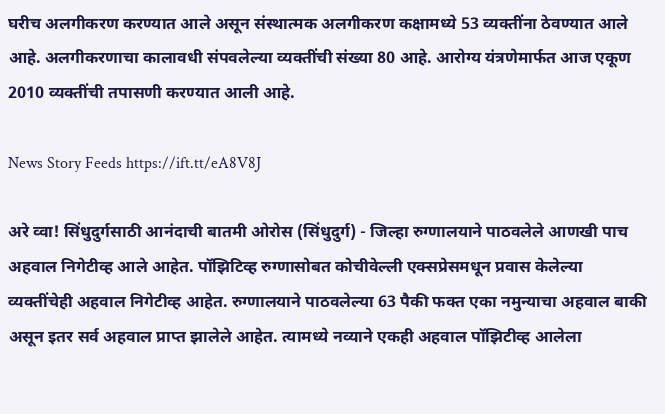घरीच अलगीकरण करण्यात आले असून संस्थात्मक अलगीकरण कक्षामध्ये 53 व्यक्तींना ठेवण्यात आले आहे. अलगीकरणाचा कालावधी संपवलेल्या व्यक्तींची संख्या 80 आहे. आरोग्य यंत्रणेमार्फत आज एकूण 2010 व्यक्तींची तपासणी करण्यात आली आहे.

News Story Feeds https://ift.tt/eA8V8J

अरे व्वा! सिंधुदुर्गसाठी आनंदाची बातमी ओरोस (सिंधुदुर्ग) - जिल्हा रुग्णालयाने पाठवलेले आणखी पाच अहवाल निगेटीव्ह आले आहेत. पॉझिटिव्ह रुग्णासोबत कोचीवेल्ली एक्‍सप्रेसमधून प्रवास केलेल्या व्यक्तींचेही अहवाल निगेटीव्ह आहेत. रुग्णालयाने पाठवलेल्या 63 पैकी फक्त एका नमुन्याचा अहवाल बाकी असून इतर सर्व अहवाल प्राप्त झालेले आहेत. त्यामध्ये नव्याने एकही अहवाल पॉझिटीव्ह आलेला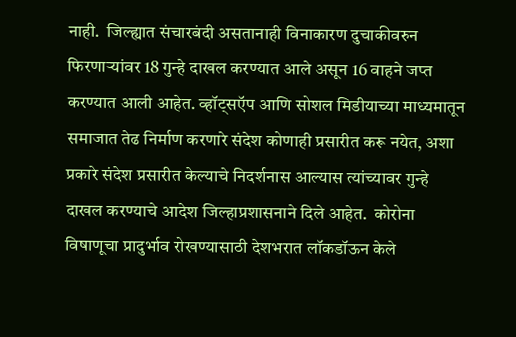नाही.  जिल्ह्यात संचारबंदी असतानाही विनाकारण दुचाकीवरुन फिरणाऱ्यांवर 18 गुन्हे दाखल करण्यात आले असून 16 वाहने जप्त करण्यात आली आहेत. व्हॉट्‌सऍप आणि सोशल मिडीयाच्या माध्यमातून समाजात तेढ निर्माण करणारे संदेश कोणाही प्रसारीत करू नयेत, अशा प्रकारे संदेश प्रसारीत केल्याचे निदर्शनास आल्यास त्यांच्यावर गुन्हे दाखल करण्याचे आदेश जिल्हाप्रशासनाने दिले आहेत.  कोरोना विषाणूचा प्रादुर्भाव रोखण्यासाठी देशभरात लॉकडॉऊन केले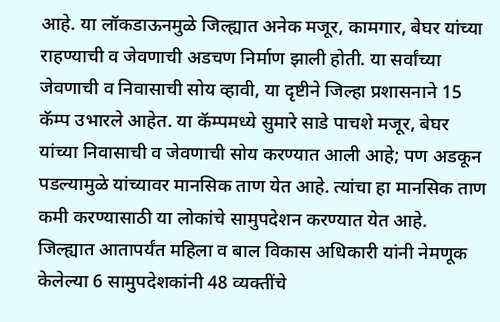आहे. या लॉकडाऊनमुळे जिल्ह्यात अनेक मजूर, कामगार, बेघर यांच्या राहण्याची व जेवणाची अडचण निर्माण झाली होती. या सर्वांच्या जेवणाची व निवासाची सोय व्हावी, या दृष्टीने जिल्हा प्रशासनाने 15 कॅम्प उभारले आहेत. या कॅम्पमध्ये सुमारे साडे पाचशे मजूर, बेघर यांच्या निवासाची व जेवणाची सोय करण्यात आली आहे; पण अडकून पडल्यामुळे यांच्यावर मानसिक ताण येत आहे. त्यांचा हा मानसिक ताण कमी करण्यासाठी या लोकांचे सामुपदेशन करण्यात येत आहे.  जिल्ह्यात आतापर्यंत महिला व बाल विकास अधिकारी यांनी नेमणूक केलेल्या 6 सामुपदेशकांनी 48 व्यक्तींचे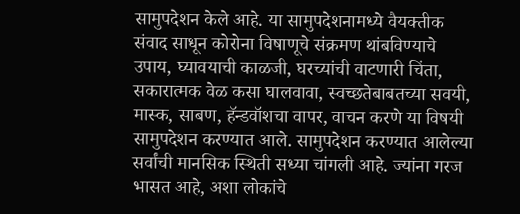सामुपदेशन केले आहे. या सामुपदेशनामध्ये वैयक्तीक संवाद साधून कोरोना विषाणूचे संक्रमण थांबविण्याचे उपाय, घ्यावयाची काळजी, घरच्यांची वाटणारी चिंता, सकारात्मक वेळ कसा घालवावा, स्वच्छतेबाबतच्या सवयी, मास्क, साबण, हॅन्डवॉशचा वापर, वाचन करणे या विषयी सामुपदेशन करण्यात आले. सामुपदेशन करण्यात आलेल्या सर्वांची मानसिक स्थिती सध्या चांगली आहे. ज्यांना गरज भासत आहे, अशा लोकांचे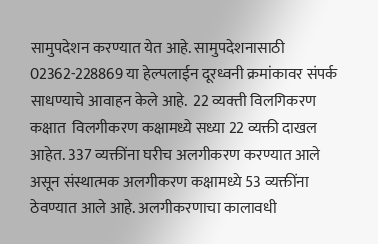सामुपदेशन करण्यात येत आहे. सामुपदेशनासाठी 02362-228869 या हेल्पलाईन दूरध्वनी क्रमांकावर संपर्क साधण्याचे आवाहन केले आहे.  22 व्यक्‍ती विलगिकरण कक्षात  विलगीकरण कक्षामध्ये सध्या 22 व्यक्ती दाखल आहेत. 337 व्यक्तींना घरीच अलगीकरण करण्यात आले असून संस्थात्मक अलगीकरण कक्षामध्ये 53 व्यक्तींना ठेवण्यात आले आहे. अलगीकरणाचा कालावधी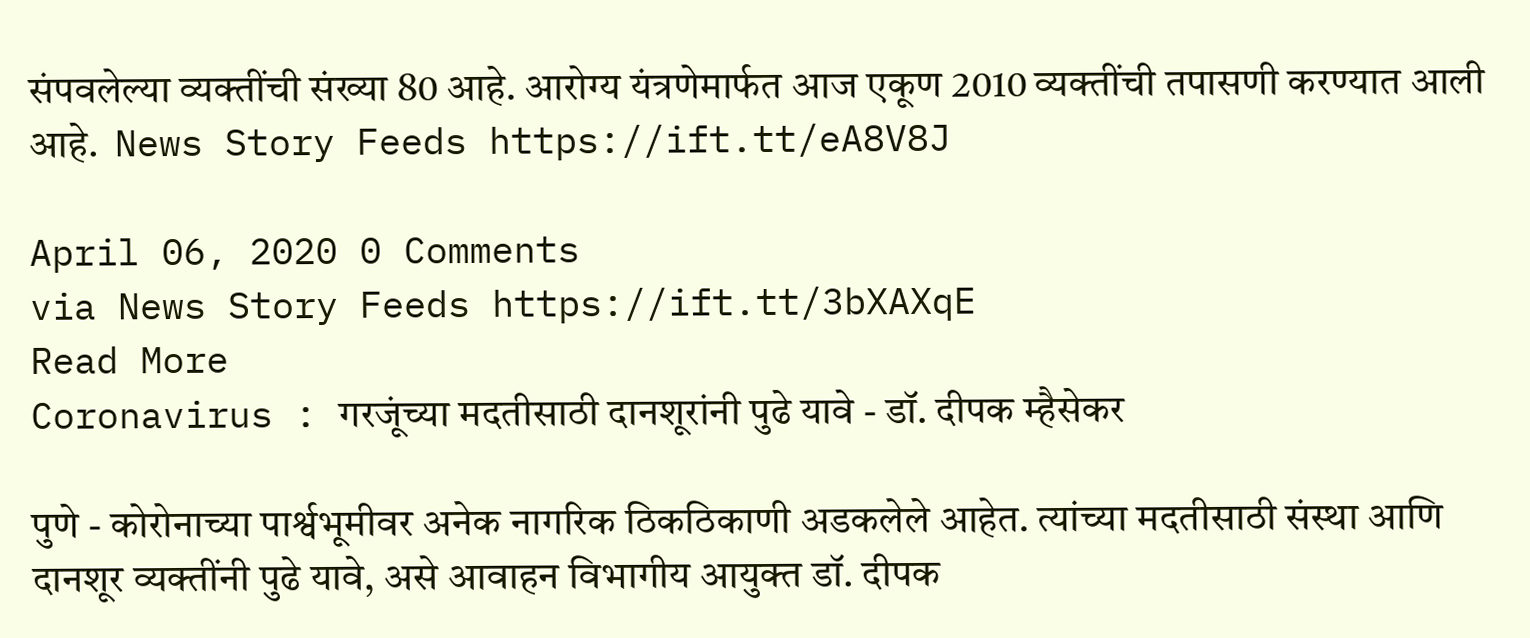संपवलेल्या व्यक्तींची संख्या 80 आहे. आरोग्य यंत्रणेमार्फत आज एकूण 2010 व्यक्तींची तपासणी करण्यात आली आहे.  News Story Feeds https://ift.tt/eA8V8J

April 06, 2020 0 Comments
via News Story Feeds https://ift.tt/3bXAXqE
Read More
Coronavirus : गरजूंच्या मदतीसाठी दानशूरांनी पुढे यावे - डॉ. दीपक म्हैसेकर

पुणे - कोरोनाच्या पार्श्वभूमीवर अनेक नागरिक ठिकठिकाणी अडकलेले आहेत. त्यांच्या मदतीसाठी संस्था आणि दानशूर व्यक्तींनी पुढे यावे, असे आवाहन विभागीय आयुक्त डॉ. दीपक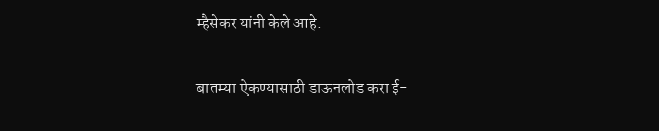म्हैसेकर यांनी केले आहे.

बातम्या ऐकण्यासाठी डाऊनलोड करा ई-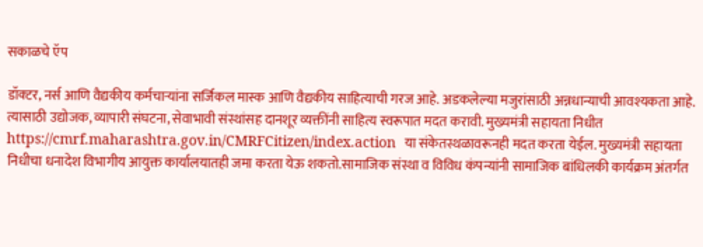सकाळचे ऍप

डॉक्‍टर, नर्स आणि वैद्यकीय कर्मचाऱ्यांना सर्जिकल मास्क आणि वैद्यकीय साहित्याची गरज आहे. अडकलेल्या मजुरांसाठी अन्नधान्याची आवश्‍यकता आहे. त्यासाठी उद्योजक, व्यापारी संघटना, सेवाभावी संस्थांसह दानशूर व्यक्तींनी साहित्य स्वरूपात मदत करावी. मुख्यमंत्री सहायता निधीत https://cmrf.maharashtra.gov.in/CMRFCitizen/index.action  या संकेतस्थळावरूनही मदत करता येईल. मुख्यमंत्री सहायता निधीचा धनादेश विभागीय आयुक्त कार्यालयातही जमा करता येऊ शकतो.सामाजिक संस्था व विविध कंपन्यांनी सामाजिक बांधिलकी कार्यक्रम अंतर्गत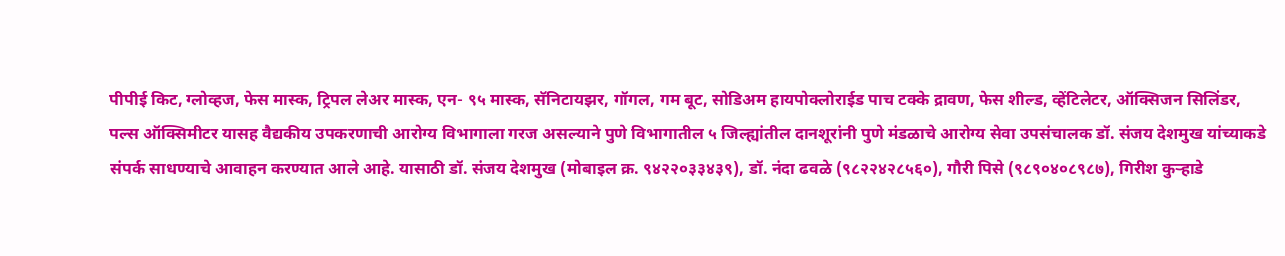पीपीई किट, ग्लोव्हज, फेस मास्क, ट्रिपल लेअर मास्क, एन- ९५ मास्क, सॅनिटायझर, गॉगल, गम बूट, सोडिअम हायपोक्‍लोराईड पाच टक्के द्रावण, फेस शील्ड, व्हेंटिलेटर, ऑक्‍सिजन सिलिंडर, पल्स ऑक्‍सिमीटर यासह वैद्यकीय उपकरणाची आरोग्य विभागाला गरज असल्याने पुणे विभागातील ५ जिल्ह्यांतील दानशूरांनी पुणे मंडळाचे आरोग्य सेवा उपसंचालक डॉ. संजय देशमुख यांच्याकडे संपर्क साधण्याचे आवाहन करण्यात आले आहे. यासाठी डॉ. संजय देशमुख (मोबाइल क्र. ९४२२०३३४३९), डॉ. नंदा ढवळे (९८२२४२८५६०), गौरी पिसे (९८९०४०८९८७), गिरीश कुऱ्हाडे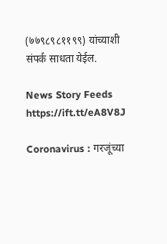(७७९८९८११९९) यांच्याशी संपर्क साधता येईल.

News Story Feeds https://ift.tt/eA8V8J

Coronavirus : गरजूंच्या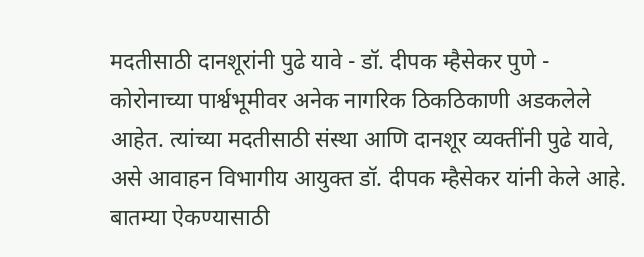मदतीसाठी दानशूरांनी पुढे यावे - डॉ. दीपक म्हैसेकर पुणे - कोरोनाच्या पार्श्वभूमीवर अनेक नागरिक ठिकठिकाणी अडकलेले आहेत. त्यांच्या मदतीसाठी संस्था आणि दानशूर व्यक्तींनी पुढे यावे, असे आवाहन विभागीय आयुक्त डॉ. दीपक म्हैसेकर यांनी केले आहे. बातम्या ऐकण्यासाठी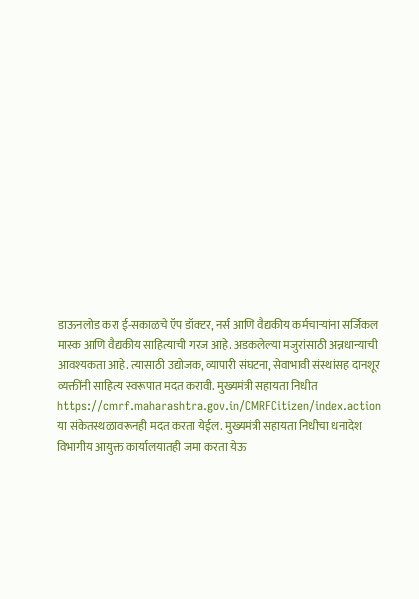डाऊनलोड करा ई-सकाळचे ऍप डॉक्‍टर, नर्स आणि वैद्यकीय कर्मचाऱ्यांना सर्जिकल मास्क आणि वैद्यकीय साहित्याची गरज आहे. अडकलेल्या मजुरांसाठी अन्नधान्याची आवश्‍यकता आहे. त्यासाठी उद्योजक, व्यापारी संघटना, सेवाभावी संस्थांसह दानशूर व्यक्तींनी साहित्य स्वरूपात मदत करावी. मुख्यमंत्री सहायता निधीत https://cmrf.maharashtra.gov.in/CMRFCitizen/index.action  या संकेतस्थळावरूनही मदत करता येईल. मुख्यमंत्री सहायता निधीचा धनादेश विभागीय आयुक्त कार्यालयातही जमा करता येऊ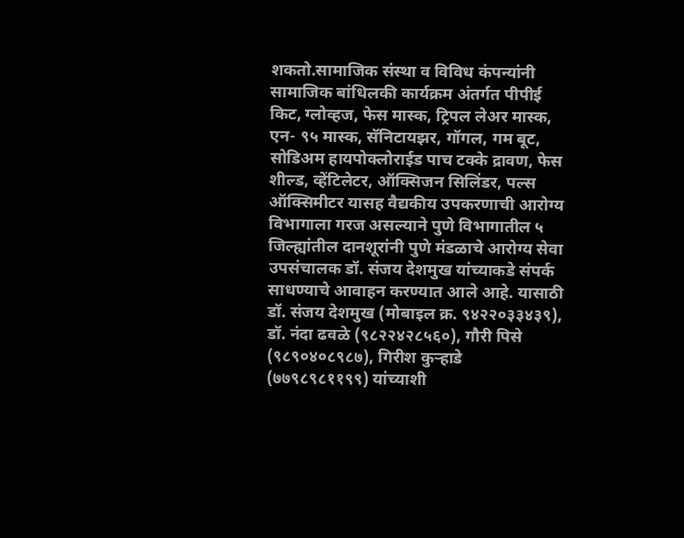शकतो.सामाजिक संस्था व विविध कंपन्यांनी सामाजिक बांधिलकी कार्यक्रम अंतर्गत पीपीई किट, ग्लोव्हज, फेस मास्क, ट्रिपल लेअर मास्क, एन- ९५ मास्क, सॅनिटायझर, गॉगल, गम बूट, सोडिअम हायपोक्‍लोराईड पाच टक्के द्रावण, फेस शील्ड, व्हेंटिलेटर, ऑक्‍सिजन सिलिंडर, पल्स ऑक्‍सिमीटर यासह वैद्यकीय उपकरणाची आरोग्य विभागाला गरज असल्याने पुणे विभागातील ५ जिल्ह्यांतील दानशूरांनी पुणे मंडळाचे आरोग्य सेवा उपसंचालक डॉ. संजय देशमुख यांच्याकडे संपर्क साधण्याचे आवाहन करण्यात आले आहे. यासाठी डॉ. संजय देशमुख (मोबाइल क्र. ९४२२०३३४३९), डॉ. नंदा ढवळे (९८२२४२८५६०), गौरी पिसे (९८९०४०८९८७), गिरीश कुऱ्हाडे (७७९८९८११९९) यांच्याशी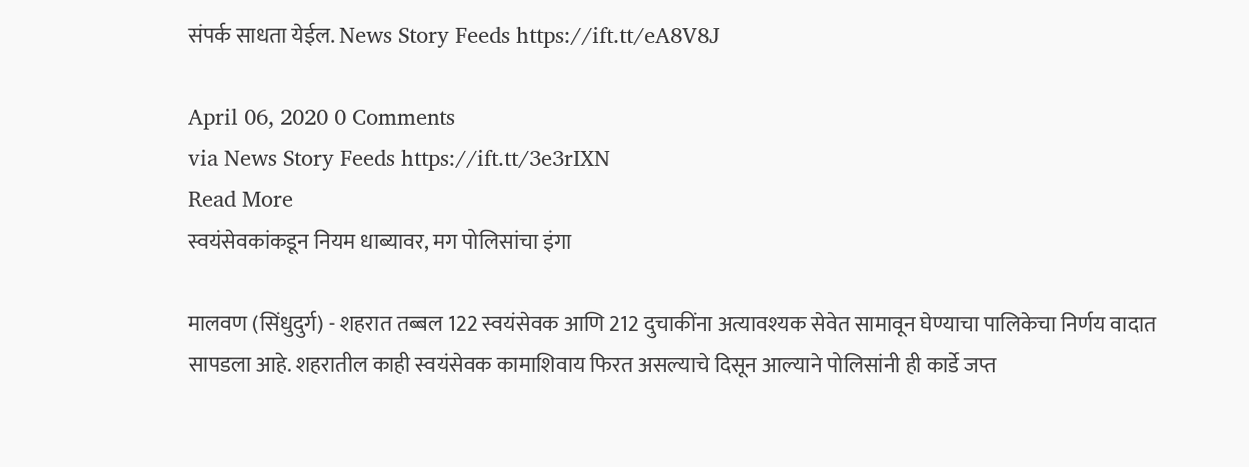संपर्क साधता येईल. News Story Feeds https://ift.tt/eA8V8J

April 06, 2020 0 Comments
via News Story Feeds https://ift.tt/3e3rIXN
Read More
स्वयंसेवकांकडून नियम धाब्यावर, मग पोलिसांचा इंगा

मालवण (सिंधुदुर्ग) - शहरात तब्बल 122 स्वयंसेवक आणि 212 दुचाकींना अत्यावश्‍यक सेवेत सामावून घेण्याचा पालिकेचा निर्णय वादात सापडला आहे. शहरातील काही स्वयंसेवक कामाशिवाय फिरत असल्याचे दिसून आल्याने पोलिसांनी ही कार्डे जप्त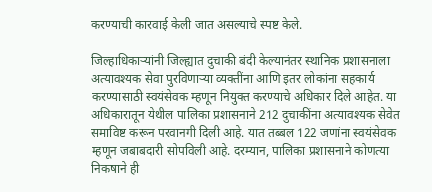करण्याची कारवाई केली जात असल्याचे स्पष्ट केले.

जिल्हाधिकाऱ्यांनी जिल्ह्यात दुचाकी बंदी केल्यानंतर स्थानिक प्रशासनाला अत्यावश्‍यक सेवा पुरविणाऱ्या व्यक्तींना आणि इतर लोकांना सहकार्य करण्यासाठी स्वयंसेवक म्हणून नियुक्त करण्याचे अधिकार दिले आहेत. या अधिकारातून येथील पालिका प्रशासनाने 212 दुचाकींना अत्यावश्‍यक सेवेत समाविष्ट करून परवानगी दिली आहे. यात तब्बल 122 जणांना स्वयंसेवक म्हणून जबाबदारी सोपविली आहे. दरम्यान, पालिका प्रशासनाने कोणत्या निकषाने ही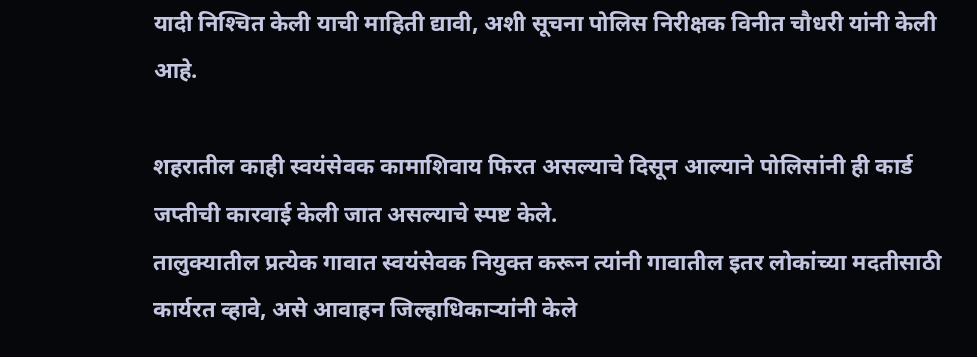यादी निश्‍चित केली याची माहिती द्यावी, अशी सूचना पोलिस निरीक्षक विनीत चौधरी यांनी केली आहे.

शहरातील काही स्वयंसेवक कामाशिवाय फिरत असल्याचे दिसून आल्याने पोलिसांनी ही कार्ड जप्तीची कारवाई केली जात असल्याचे स्पष्ट केले.
तालुक्‍यातील प्रत्येक गावात स्वयंसेवक नियुक्त करून त्यांनी गावातील इतर लोकांच्या मदतीसाठी कार्यरत व्हावे, असे आवाहन जिल्हाधिकाऱ्यांनी केले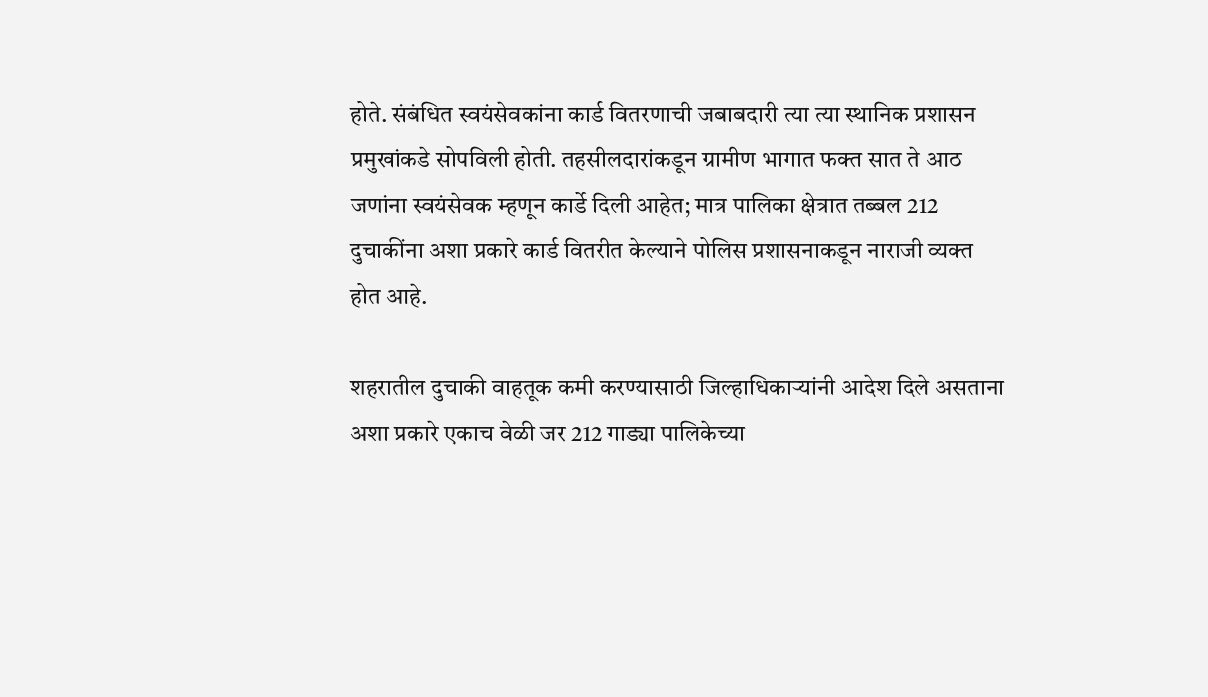होते. संबंधित स्वयंसेवकांना कार्ड वितरणाची जबाबदारी त्या त्या स्थानिक प्रशासन प्रमुखांकडे सोपविली होती. तहसीलदारांकडून ग्रामीण भागात फक्त सात ते आठ जणांना स्वयंसेवक म्हणून कार्डे दिली आहेत; मात्र पालिका क्षेत्रात तब्बल 212 दुचाकींना अशा प्रकारे कार्ड वितरीत केल्याने पोलिस प्रशासनाकडून नाराजी व्यक्त होत आहे.

शहरातील दुचाकी वाहतूक कमी करण्यासाठी जिल्हाधिकाऱ्यांनी आदेश दिले असताना अशा प्रकारे एकाच वेळी जर 212 गाड्या पालिकेच्या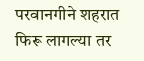परवानगीने शहरात फिरू लागल्या तर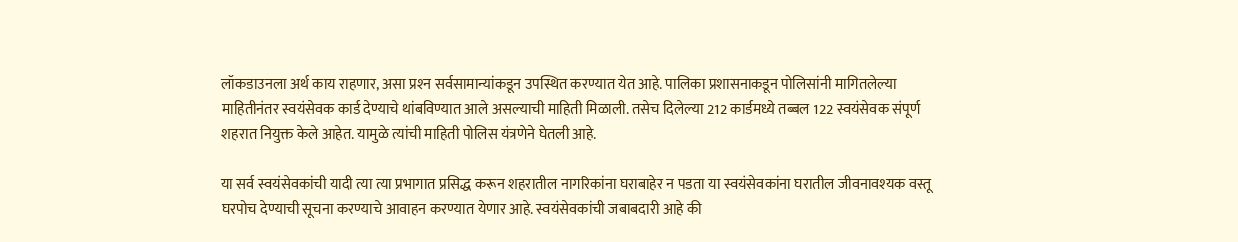लॉकडाउनला अर्थ काय राहणार, असा प्रश्‍न सर्वसामान्यांकडून उपस्थित करण्यात येत आहे. पालिका प्रशासनाकडून पोलिसांनी मागितलेल्या माहितीनंतर स्वयंसेवक कार्ड देण्याचे थांबविण्यात आले असल्याची माहिती मिळाली. तसेच दिलेल्या 212 कार्डमध्ये तब्बल 122 स्वयंसेवक संपूर्ण शहरात नियुक्त केले आहेत. यामुळे त्यांची माहिती पोलिस यंत्रणेने घेतली आहे.

या सर्व स्वयंसेवकांची यादी त्या त्या प्रभागात प्रसिद्ध करून शहरातील नागरिकांना घराबाहेर न पडता या स्वयंसेवकांना घरातील जीवनावश्‍यक वस्तू घरपोच देण्याची सूचना करण्याचे आवाहन करण्यात येणार आहे. स्वयंसेवकांची जबाबदारी आहे की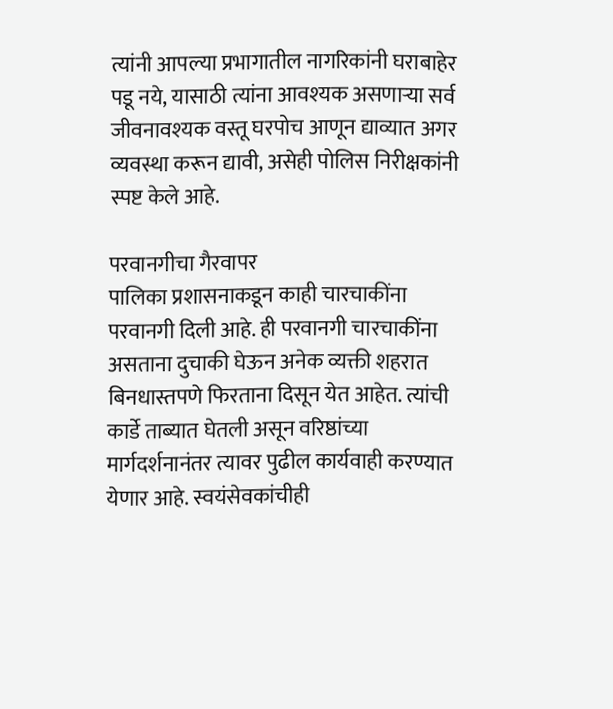त्यांनी आपल्या प्रभागातील नागरिकांनी घराबाहेर पडू नये, यासाठी त्यांना आवश्‍यक असणाऱ्या सर्व जीवनावश्‍यक वस्तू घरपोच आणून द्याव्यात अगर व्यवस्था करून द्यावी, असेही पोलिस निरीक्षकांनी स्पष्ट केले आहे.

परवानगीचा गैरवापर
पालिका प्रशासनाकडून काही चारचाकींना परवानगी दिली आहे. ही परवानगी चारचाकींना असताना दुचाकी घेऊन अनेक व्यक्ती शहरात बिनधास्तपणे फिरताना दिसून येत आहेत. त्यांची कार्डे ताब्यात घेतली असून वरिष्ठांच्या मार्गदर्शनानंतर त्यावर पुढील कार्यवाही करण्यात येणार आहे. स्वयंसेवकांचीही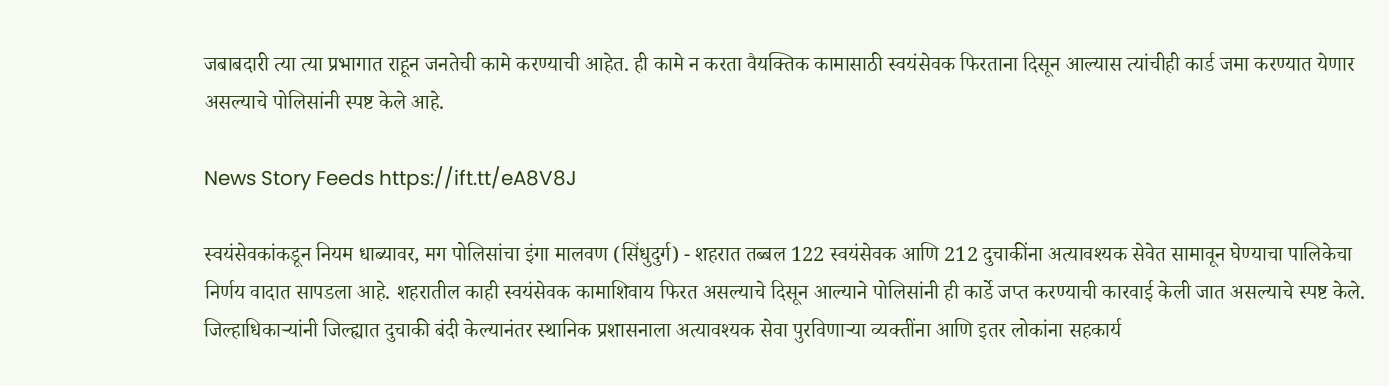जबाबदारी त्या त्या प्रभागात राहून जनतेची कामे करण्याची आहेत. ही कामे न करता वैयक्तिक कामासाठी स्वयंसेवक फिरताना दिसून आल्यास त्यांचीही कार्ड जमा करण्यात येणार असल्याचे पोलिसांनी स्पष्ट केले आहे.

News Story Feeds https://ift.tt/eA8V8J

स्वयंसेवकांकडून नियम धाब्यावर, मग पोलिसांचा इंगा मालवण (सिंधुदुर्ग) - शहरात तब्बल 122 स्वयंसेवक आणि 212 दुचाकींना अत्यावश्‍यक सेवेत सामावून घेण्याचा पालिकेचा निर्णय वादात सापडला आहे. शहरातील काही स्वयंसेवक कामाशिवाय फिरत असल्याचे दिसून आल्याने पोलिसांनी ही कार्डे जप्त करण्याची कारवाई केली जात असल्याचे स्पष्ट केले.  जिल्हाधिकाऱ्यांनी जिल्ह्यात दुचाकी बंदी केल्यानंतर स्थानिक प्रशासनाला अत्यावश्‍यक सेवा पुरविणाऱ्या व्यक्तींना आणि इतर लोकांना सहकार्य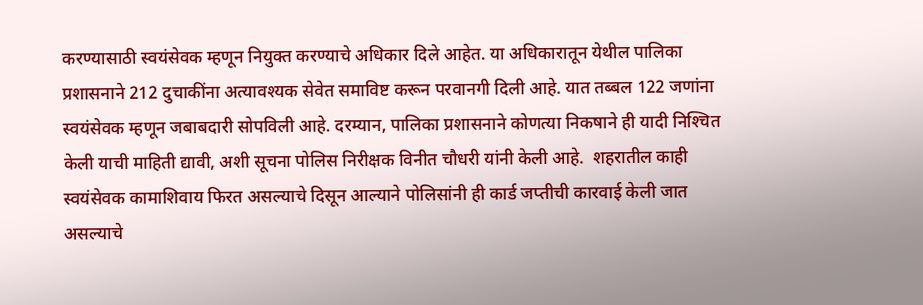करण्यासाठी स्वयंसेवक म्हणून नियुक्त करण्याचे अधिकार दिले आहेत. या अधिकारातून येथील पालिका प्रशासनाने 212 दुचाकींना अत्यावश्‍यक सेवेत समाविष्ट करून परवानगी दिली आहे. यात तब्बल 122 जणांना स्वयंसेवक म्हणून जबाबदारी सोपविली आहे. दरम्यान, पालिका प्रशासनाने कोणत्या निकषाने ही यादी निश्‍चित केली याची माहिती द्यावी, अशी सूचना पोलिस निरीक्षक विनीत चौधरी यांनी केली आहे.  शहरातील काही स्वयंसेवक कामाशिवाय फिरत असल्याचे दिसून आल्याने पोलिसांनी ही कार्ड जप्तीची कारवाई केली जात असल्याचे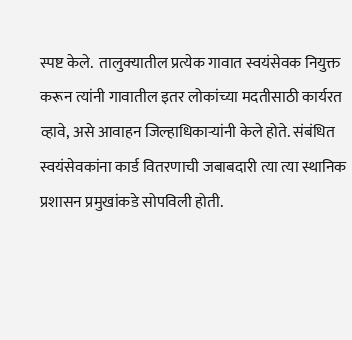स्पष्ट केले.  तालुक्‍यातील प्रत्येक गावात स्वयंसेवक नियुक्त करून त्यांनी गावातील इतर लोकांच्या मदतीसाठी कार्यरत व्हावे, असे आवाहन जिल्हाधिकाऱ्यांनी केले होते. संबंधित स्वयंसेवकांना कार्ड वितरणाची जबाबदारी त्या त्या स्थानिक प्रशासन प्रमुखांकडे सोपविली होती.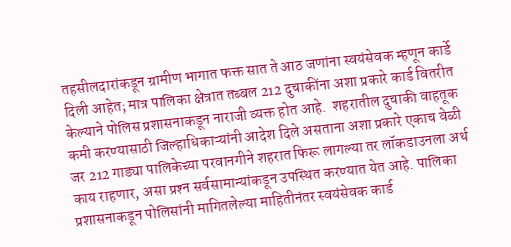तहसीलदारांकडून ग्रामीण भागात फक्त सात ते आठ जणांना स्वयंसेवक म्हणून कार्डे दिली आहेत; मात्र पालिका क्षेत्रात तब्बल 212 दुचाकींना अशा प्रकारे कार्ड वितरीत केल्याने पोलिस प्रशासनाकडून नाराजी व्यक्त होत आहे.  शहरातील दुचाकी वाहतूक कमी करण्यासाठी जिल्हाधिकाऱ्यांनी आदेश दिले असताना अशा प्रकारे एकाच वेळी जर 212 गाड्या पालिकेच्या परवानगीने शहरात फिरू लागल्या तर लॉकडाउनला अर्थ काय राहणार, असा प्रश्‍न सर्वसामान्यांकडून उपस्थित करण्यात येत आहे. पालिका प्रशासनाकडून पोलिसांनी मागितलेल्या माहितीनंतर स्वयंसेवक कार्ड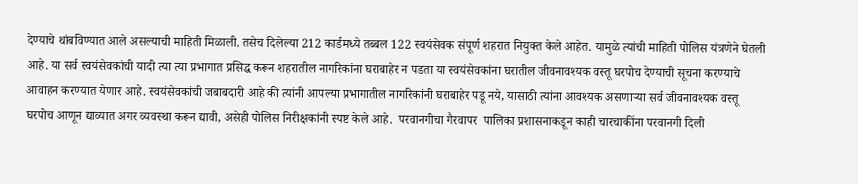देण्याचे थांबविण्यात आले असल्याची माहिती मिळाली. तसेच दिलेल्या 212 कार्डमध्ये तब्बल 122 स्वयंसेवक संपूर्ण शहरात नियुक्त केले आहेत. यामुळे त्यांची माहिती पोलिस यंत्रणेने घेतली आहे. या सर्व स्वयंसेवकांची यादी त्या त्या प्रभागात प्रसिद्ध करून शहरातील नागरिकांना घराबाहेर न पडता या स्वयंसेवकांना घरातील जीवनावश्‍यक वस्तू घरपोच देण्याची सूचना करण्याचे आवाहन करण्यात येणार आहे. स्वयंसेवकांची जबाबदारी आहे की त्यांनी आपल्या प्रभागातील नागरिकांनी घराबाहेर पडू नये, यासाठी त्यांना आवश्‍यक असणाऱ्या सर्व जीवनावश्‍यक वस्तू घरपोच आणून द्याव्यात अगर व्यवस्था करून द्यावी, असेही पोलिस निरीक्षकांनी स्पष्ट केले आहे.  परवानगीचा गैरवापर  पालिका प्रशासनाकडून काही चारचाकींना परवानगी दिली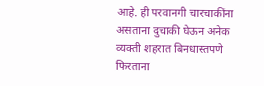आहे. ही परवानगी चारचाकींना असताना दुचाकी घेऊन अनेक व्यक्ती शहरात बिनधास्तपणे फिरताना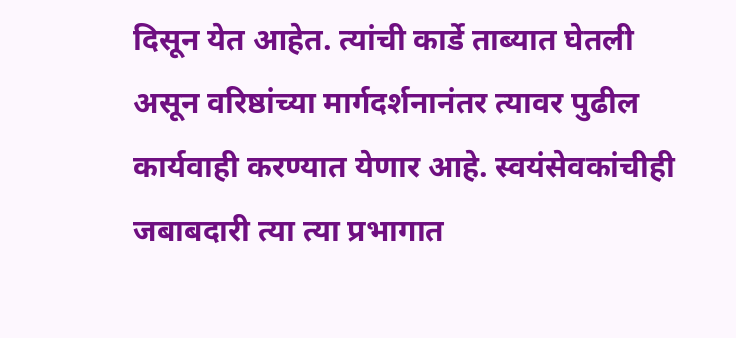दिसून येत आहेत. त्यांची कार्डे ताब्यात घेतली असून वरिष्ठांच्या मार्गदर्शनानंतर त्यावर पुढील कार्यवाही करण्यात येणार आहे. स्वयंसेवकांचीही जबाबदारी त्या त्या प्रभागात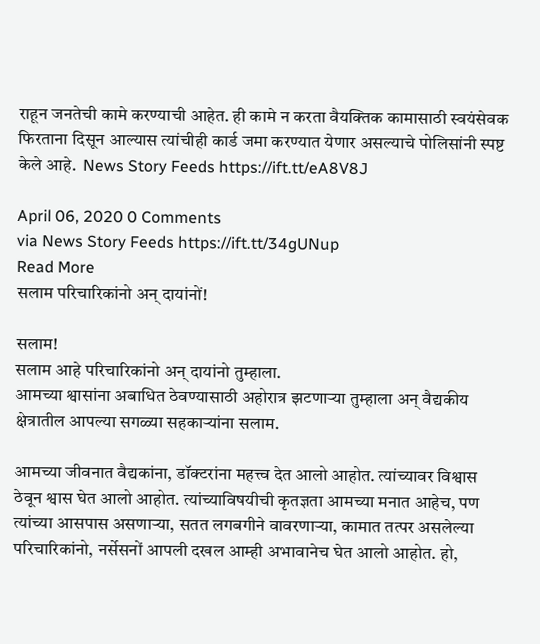राहून जनतेची कामे करण्याची आहेत. ही कामे न करता वैयक्तिक कामासाठी स्वयंसेवक फिरताना दिसून आल्यास त्यांचीही कार्ड जमा करण्यात येणार असल्याचे पोलिसांनी स्पष्ट केले आहे.  News Story Feeds https://ift.tt/eA8V8J

April 06, 2020 0 Comments
via News Story Feeds https://ift.tt/34gUNup
Read More
सलाम परिचारिकांनो अन्‌ दायांनों!

सलाम!
सलाम आहे परिचारिकांनो अन्‌ दायांनो तुम्हाला.
आमच्या श्वासांना अबाधित ठेवण्यासाठी अहोरात्र झटणाऱ्या तुम्हाला अन्‌ वैद्यकीय क्षेत्रातील आपल्या सगळ्या सहकाऱ्यांना सलाम.

आमच्या जीवनात वैद्यकांना, डॉक्‍टरांना महत्त्व देत आलो आहोत. त्यांच्यावर विश्वास ठेवून श्वास घेत आलो आहोत. त्यांच्याविषयीची कृतज्ञता आमच्या मनात आहेच, पण त्यांच्या आसपास असणाऱ्या, सतत लगबगीने वावरणाऱ्या, कामात तत्पर असलेल्या परिचारिकांनो, नर्सेसनों आपली दखल आम्ही अभावानेच घेत आलो आहोत. हो,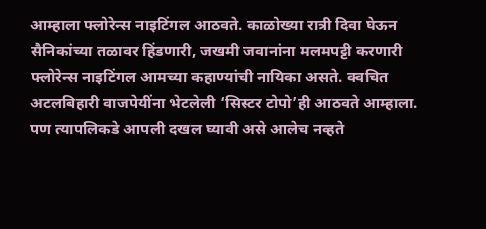आम्हाला फ्लोरेन्स नाइटिंगल आठवते. काळोख्या रात्री दिवा घेऊन सैनिकांच्या तळावर हिंडणारी, जखमी जवानांना मलमपट्टी करणारी फ्लोरेन्स नाइटिंगल आमच्या कहाण्यांची नायिका असते. क्वचित अटलबिहारी वाजपेयींना भेटलेली ‘सिस्टर टोपो’ही आठवते आम्हाला. पण त्यापलिकडे आपली दखल घ्यावी असे आलेच नव्हते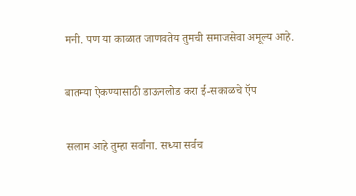मनी. पण या काळात जाणवतेय तुमची समाजसेवा अमूल्य आहे.

बातम्या ऐकण्यासाठी डाऊनलोड करा ई-सकाळचे ऍप

सलाम आहे तुम्हा सर्वांना. सध्या सर्वच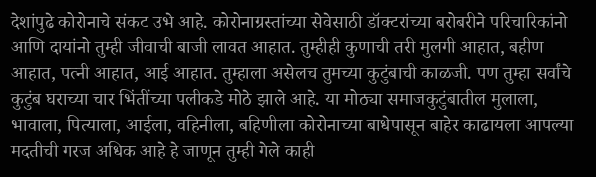देशांपुढे कोरोनाचे संकट उभे आहे. कोरोनाग्रस्तांच्या सेवेसाठी डॉक्‍टरांच्या बरोबरीने परिचारिकांनो आणि दायांनो तुम्ही जीवाची बाजी लावत आहात. तुम्हीही कुणाची तरी मुलगी आहात, बहीण आहात, पत्नी आहात, आई आहात. तुम्हाला असेलच तुमच्या कुटुंबाची काळजी. पण तुम्हा सर्वांचे कुटुंब घराच्या चार भिंतींच्या पलीकडे मोठे झाले आहे. या मोठ्या समाजकुटुंबातील मुलाला, भावाला, पित्याला, आईला, वहिनीला, बहिणीला कोरोनाच्या बाधेपासून बाहेर काढायला आपल्या मदतीची गरज अधिक आहे हे जाणून तुम्ही गेले काही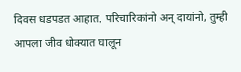दिवस धडपडत आहात. परिचारिकांनो अन्‌ दायांनो, तुम्ही आपला जीव धोक्‍यात घालून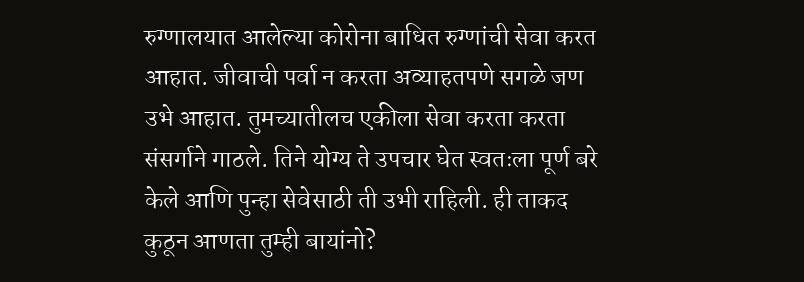रुग्णालयात आलेल्या कोरोना बाधित रुग्णांची सेवा करत आहात. जीवाची पर्वा न करता अव्याहतपणे सगळे जण उभे आहात. तुमच्यातीलच एकीला सेवा करता करता संसर्गाने गाठले. तिने योग्य ते उपचार घेत स्वतःला पूर्ण बरे केले आणि पुन्हा सेवेसाठी ती उभी राहिली. ही ताकद कुठून आणता तुम्ही बायांनो?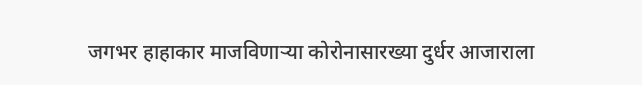जगभर हाहाकार माजविणाऱ्या कोरोनासारख्या दुर्धर आजाराला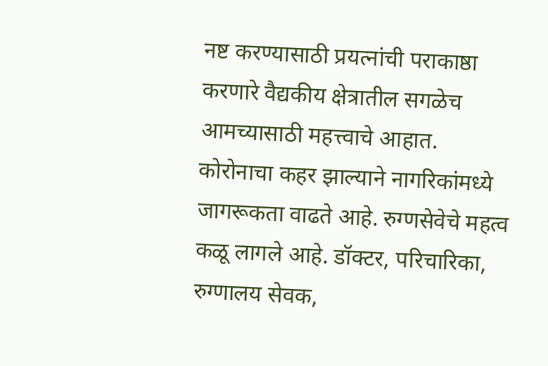नष्ट करण्यासाठी प्रयत्नांची पराकाष्ठा करणारे वैद्यकीय क्षेत्रातील सगळेच आमच्यासाठी महत्त्वाचे आहात. कोरोनाचा कहर झाल्याने नागरिकांमध्ये जागरूकता वाढते आहे. रुग्णसेवेचे महत्व कळू लागले आहे. डॉक्‍टर, परिचारिका, रुग्णालय सेवक,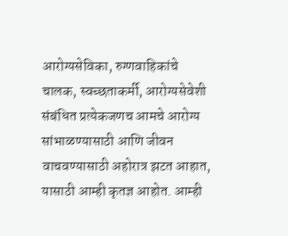आरोग्यसेविका, रुग्णवाहिकांचे चालक, स्वच्छताकर्मी, आरोग्यसेवेशी संबंधित प्रत्येकजणच आमचे आरोग्य सांभाळण्यासाठी आणि जीवन वाचवण्यासाठी अहोरात्र झटत आहात, यासाठी आम्ही कृतज्ञ आहोत. आम्ही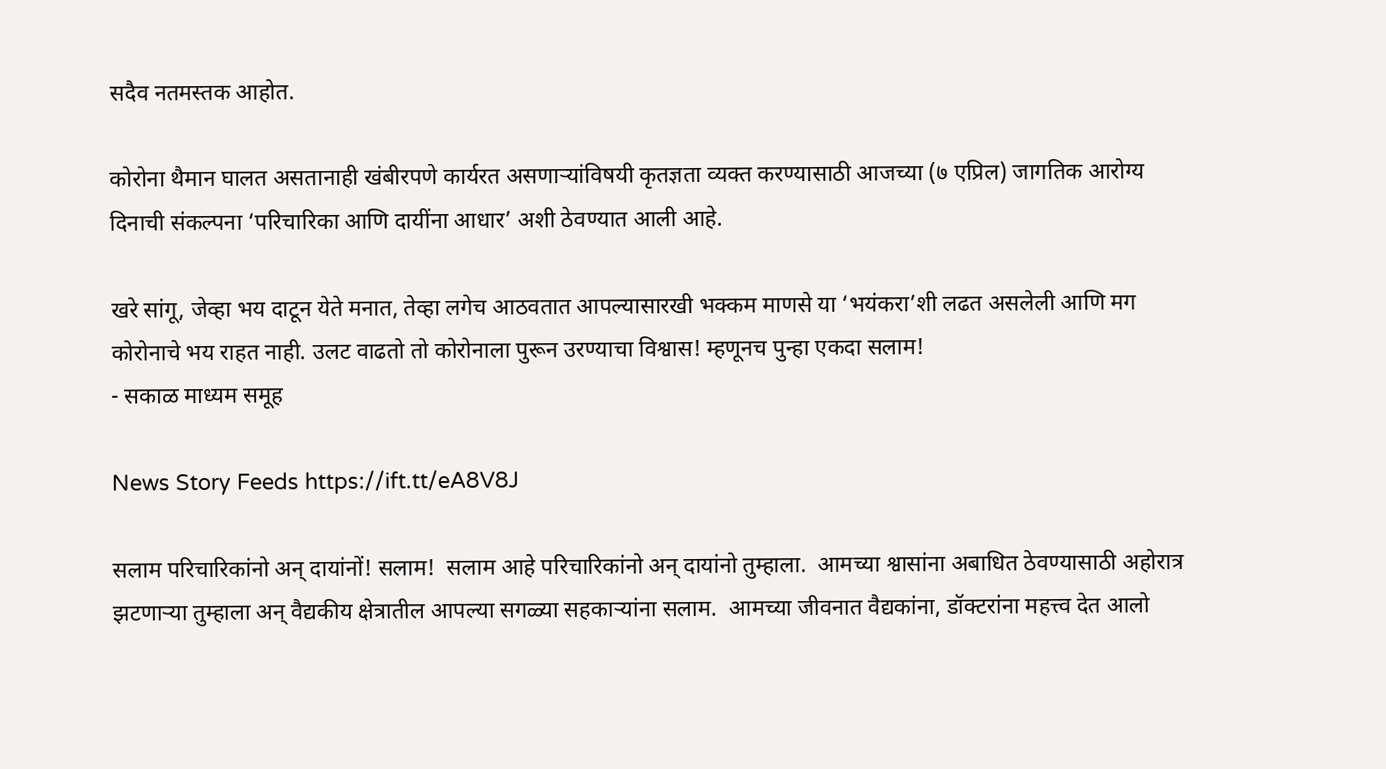सदैव नतमस्तक आहोत.

कोरोना थैमान घालत असतानाही खंबीरपणे कार्यरत असणाऱ्यांविषयी कृतज्ञता व्यक्त करण्यासाठी आजच्या (७ एप्रिल) जागतिक आरोग्य दिनाची संकल्पना ‘परिचारिका आणि दायींना आधार’ अशी ठेवण्यात आली आहे.

खरे सांगू, जेव्हा भय दाटून येते मनात, तेव्हा लगेच आठवतात आपल्यासारखी भक्कम माणसे या ‘भयंकरा’शी लढत असलेली आणि मग कोरोनाचे भय राहत नाही. उलट वाढतो तो कोरोनाला पुरून उरण्याचा विश्वास! म्हणूनच पुन्हा एकदा सलाम!
- सकाळ माध्यम समूह

News Story Feeds https://ift.tt/eA8V8J

सलाम परिचारिकांनो अन्‌ दायांनों! सलाम!  सलाम आहे परिचारिकांनो अन्‌ दायांनो तुम्हाला.  आमच्या श्वासांना अबाधित ठेवण्यासाठी अहोरात्र झटणाऱ्या तुम्हाला अन्‌ वैद्यकीय क्षेत्रातील आपल्या सगळ्या सहकाऱ्यांना सलाम.  आमच्या जीवनात वैद्यकांना, डॉक्‍टरांना महत्त्व देत आलो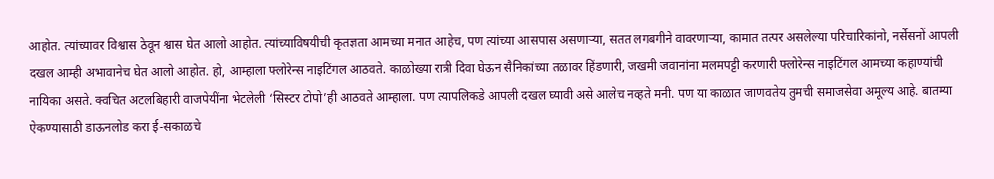आहोत. त्यांच्यावर विश्वास ठेवून श्वास घेत आलो आहोत. त्यांच्याविषयीची कृतज्ञता आमच्या मनात आहेच, पण त्यांच्या आसपास असणाऱ्या, सतत लगबगीने वावरणाऱ्या, कामात तत्पर असलेल्या परिचारिकांनो, नर्सेसनों आपली दखल आम्ही अभावानेच घेत आलो आहोत. हो, आम्हाला फ्लोरेन्स नाइटिंगल आठवते. काळोख्या रात्री दिवा घेऊन सैनिकांच्या तळावर हिंडणारी, जखमी जवानांना मलमपट्टी करणारी फ्लोरेन्स नाइटिंगल आमच्या कहाण्यांची नायिका असते. क्वचित अटलबिहारी वाजपेयींना भेटलेली ‘सिस्टर टोपो’ही आठवते आम्हाला. पण त्यापलिकडे आपली दखल घ्यावी असे आलेच नव्हते मनी. पण या काळात जाणवतेय तुमची समाजसेवा अमूल्य आहे. बातम्या ऐकण्यासाठी डाऊनलोड करा ई-सकाळचे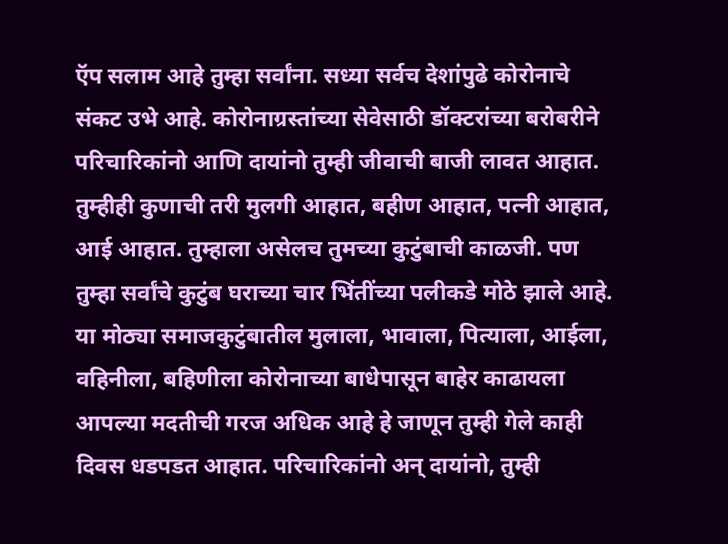ऍप सलाम आहे तुम्हा सर्वांना. सध्या सर्वच देशांपुढे कोरोनाचे संकट उभे आहे. कोरोनाग्रस्तांच्या सेवेसाठी डॉक्‍टरांच्या बरोबरीने परिचारिकांनो आणि दायांनो तुम्ही जीवाची बाजी लावत आहात. तुम्हीही कुणाची तरी मुलगी आहात, बहीण आहात, पत्नी आहात, आई आहात. तुम्हाला असेलच तुमच्या कुटुंबाची काळजी. पण तुम्हा सर्वांचे कुटुंब घराच्या चार भिंतींच्या पलीकडे मोठे झाले आहे. या मोठ्या समाजकुटुंबातील मुलाला, भावाला, पित्याला, आईला, वहिनीला, बहिणीला कोरोनाच्या बाधेपासून बाहेर काढायला आपल्या मदतीची गरज अधिक आहे हे जाणून तुम्ही गेले काही दिवस धडपडत आहात. परिचारिकांनो अन्‌ दायांनो, तुम्ही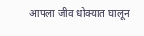आपला जीव धोक्‍यात घालून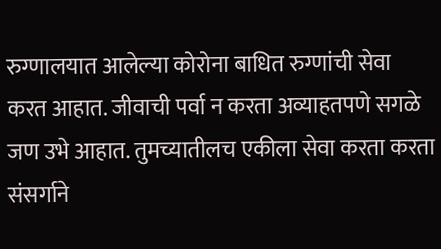रुग्णालयात आलेल्या कोरोना बाधित रुग्णांची सेवा करत आहात. जीवाची पर्वा न करता अव्याहतपणे सगळे जण उभे आहात. तुमच्यातीलच एकीला सेवा करता करता संसर्गाने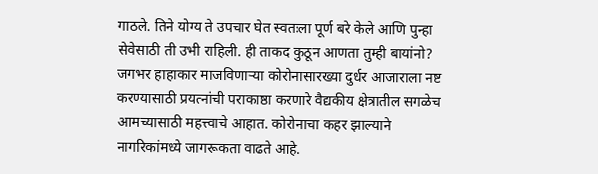गाठले. तिने योग्य ते उपचार घेत स्वतःला पूर्ण बरे केले आणि पुन्हा सेवेसाठी ती उभी राहिली. ही ताकद कुठून आणता तुम्ही बायांनो?  जगभर हाहाकार माजविणाऱ्या कोरोनासारख्या दुर्धर आजाराला नष्ट करण्यासाठी प्रयत्नांची पराकाष्ठा करणारे वैद्यकीय क्षेत्रातील सगळेच आमच्यासाठी महत्त्वाचे आहात. कोरोनाचा कहर झाल्याने नागरिकांमध्ये जागरूकता वाढते आहे.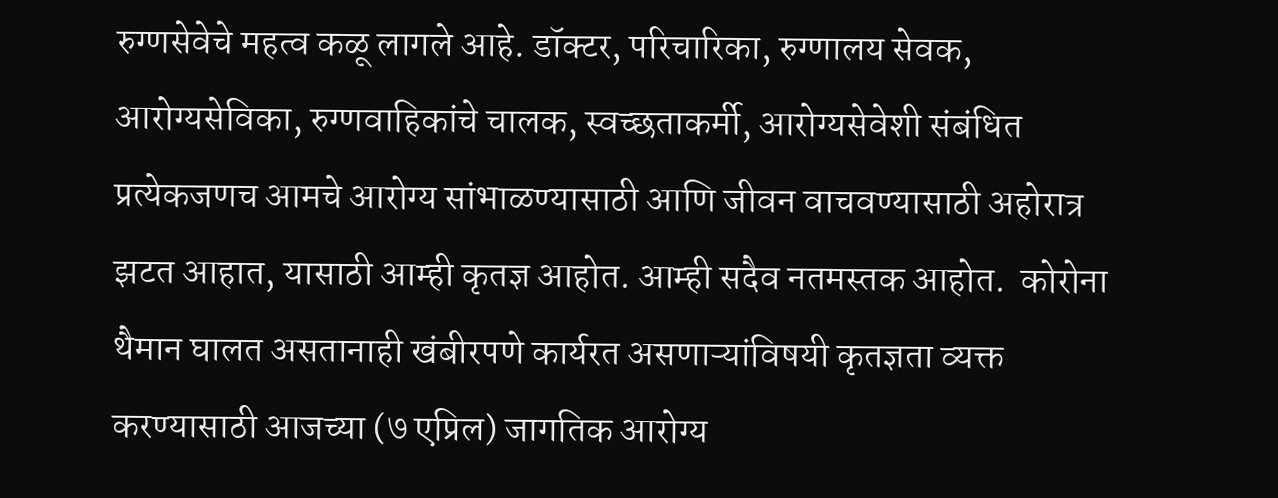रुग्णसेवेचे महत्व कळू लागले आहे. डॉक्‍टर, परिचारिका, रुग्णालय सेवक, आरोग्यसेविका, रुग्णवाहिकांचे चालक, स्वच्छताकर्मी, आरोग्यसेवेशी संबंधित प्रत्येकजणच आमचे आरोग्य सांभाळण्यासाठी आणि जीवन वाचवण्यासाठी अहोरात्र झटत आहात, यासाठी आम्ही कृतज्ञ आहोत. आम्ही सदैव नतमस्तक आहोत.  कोरोना थैमान घालत असतानाही खंबीरपणे कार्यरत असणाऱ्यांविषयी कृतज्ञता व्यक्त करण्यासाठी आजच्या (७ एप्रिल) जागतिक आरोग्य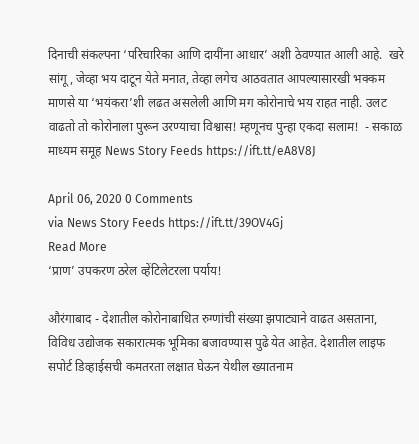दिनाची संकल्पना ‘परिचारिका आणि दायींना आधार’ अशी ठेवण्यात आली आहे.  खरे सांगू, जेव्हा भय दाटून येते मनात, तेव्हा लगेच आठवतात आपल्यासारखी भक्कम माणसे या ‘भयंकरा’शी लढत असलेली आणि मग कोरोनाचे भय राहत नाही. उलट वाढतो तो कोरोनाला पुरून उरण्याचा विश्वास! म्हणूनच पुन्हा एकदा सलाम!  - सकाळ माध्यम समूह News Story Feeds https://ift.tt/eA8V8J

April 06, 2020 0 Comments
via News Story Feeds https://ift.tt/39OV4Gj
Read More
‘प्राण’ उपकरण ठरेल व्हेंटिलेटरला पर्याय!

औरंगाबाद - देशातील कोरोनाबाधित रुग्णांची संख्या झपाट्याने वाढत असताना, विविध उद्योजक सकारात्मक भूमिका बजावण्यास पुढे येत आहेत. देशातील लाइफ सपोर्ट डिव्हाईसची कमतरता लक्षात घेऊन येथील ख्यातनाम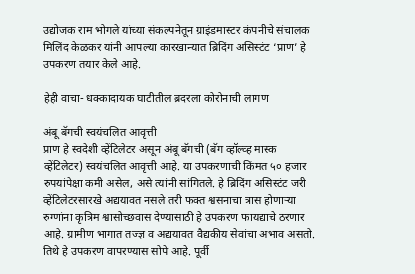उद्योजक राम भोगले यांच्या संकल्पनेतून ग्राइंडमास्टर कंपनीचे संचालक मिलिंद केळकर यांनी आपल्या कारखान्यात ब्रिदिंग असिस्टंट ‘प्राण’ हे उपकरण तयार केले आहे.

हेही वाचा- धक्कादायक घाटीतील ब्रदरला कोरोनाची लागण

अंबू बॅगची स्वयंचलित आवृत्ती
प्राण हे स्वदेशी व्हेंटिलेटर असून अंबू बॅगची (बॅग व्हॉल्व्ह मास्क व्हेंटिलेटर) स्वयंचलित आवृत्ती आहे. या उपकरणाची किंमत ५० हजार रुपयांपेक्षा कमी असेल, असे त्यांनी सांगितले. हे ब्रिदिंग असिस्टंट जरी व्हेंटिलेटरसारखे अद्ययावत नसले तरी फक्त श्वसनाचा त्रास होणाऱ्या रुग्णांना कृत्रिम श्वासोच्छवास देण्यासाठी हे उपकरण फायद्याचे ठरणार आहे. ग्रामीण भागात तज्ज्ञ व अद्ययावत वैद्यकीय सेवांचा अभाव असतो. तिथे हे उपकरण वापरण्यास सोपे आहे. पूर्वी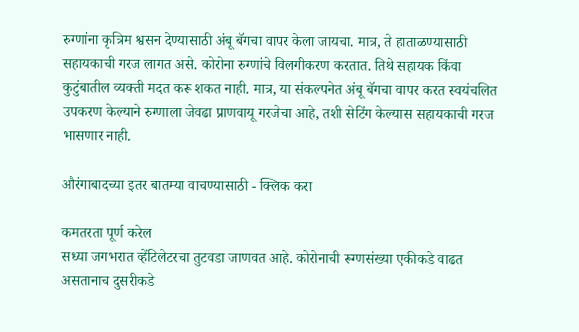रुग्णांना कृत्रिम श्वसन देण्यासाठी अंबू बॅगचा वापर केला जायचा. मात्र, ते हाताळण्यासाठी सहायकाची गरज लागत असे. कोरोना रुग्णांचे विलगीकरण करतात. तिथे सहायक किंवा कुटुंबातील व्यक्ती मदत करू शकत नाही. मात्र, या संकल्पनेत अंबू बॅगचा वापर करत स्वयंचलित उपकरण केल्याने रुग्णाला जेवढा प्राणवायू गरजेचा आहे, तशी सेटिंग केल्यास सहायकाची गरज भासणार नाही.

औरंगाबादच्या इतर बातम्या वाचण्यासाठी - क्लिक करा

कमतरता पूर्ण करेल
सध्या जगभरात व्हेंटिलेटरचा तुटवडा जाणवत आहे. कोरोनाची रूग्णसंख्या एकीकडे वाढत असतानाच दुसरीकडे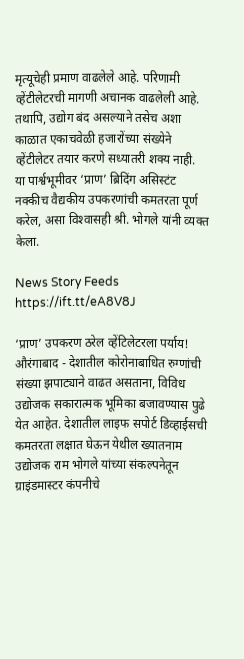मृत्यूचेही प्रमाण वाढलेले आहे. परिणामी व्हेंटीलेटरची मागणी अचानक वाढलेली आहे. तथापि, उद्योग बंद असल्याने तसेच अशा काळात एकाचवेळी हजारोंच्या संख्येने व्हेंटीलेटर तयार करणे सध्यातरी शक्य नाही.  या पार्श्वभूमीवर ‘प्राण’ ब्रिदिंग असिस्टंट नक्कीच वैद्यकीय उपकरणांची कमतरता पूर्ण करेल, असा विश्‍वासही श्री. भोगले यांनी व्यक्त केला.

News Story Feeds https://ift.tt/eA8V8J

‘प्राण’ उपकरण ठरेल व्हेंटिलेटरला पर्याय! औरंगाबाद - देशातील कोरोनाबाधित रुग्णांची संख्या झपाट्याने वाढत असताना, विविध उद्योजक सकारात्मक भूमिका बजावण्यास पुढे येत आहेत. देशातील लाइफ सपोर्ट डिव्हाईसची कमतरता लक्षात घेऊन येथील ख्यातनाम उद्योजक राम भोगले यांच्या संकल्पनेतून ग्राइंडमास्टर कंपनीचे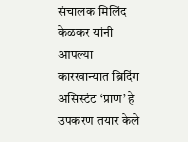संचालक मिलिंद केळकर यांनी आपल्या कारखान्यात ब्रिदिंग असिस्टंट ‘प्राण’ हे उपकरण तयार केले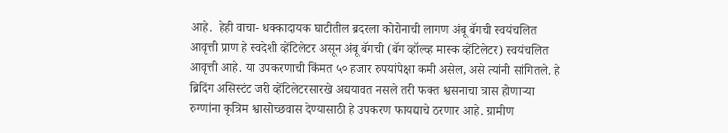आहे.  हेही वाचा- धक्कादायक घाटीतील ब्रदरला कोरोनाची लागण अंबू बॅगची स्वयंचलित आवृत्ती प्राण हे स्वदेशी व्हेंटिलेटर असून अंबू बॅगची (बॅग व्हॉल्व्ह मास्क व्हेंटिलेटर) स्वयंचलित आवृत्ती आहे. या उपकरणाची किंमत ५० हजार रुपयांपेक्षा कमी असेल, असे त्यांनी सांगितले. हे ब्रिदिंग असिस्टंट जरी व्हेंटिलेटरसारखे अद्ययावत नसले तरी फक्त श्वसनाचा त्रास होणाऱ्या रुग्णांना कृत्रिम श्वासोच्छवास देण्यासाठी हे उपकरण फायद्याचे ठरणार आहे. ग्रामीण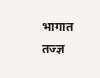भागात तज्ज्ञ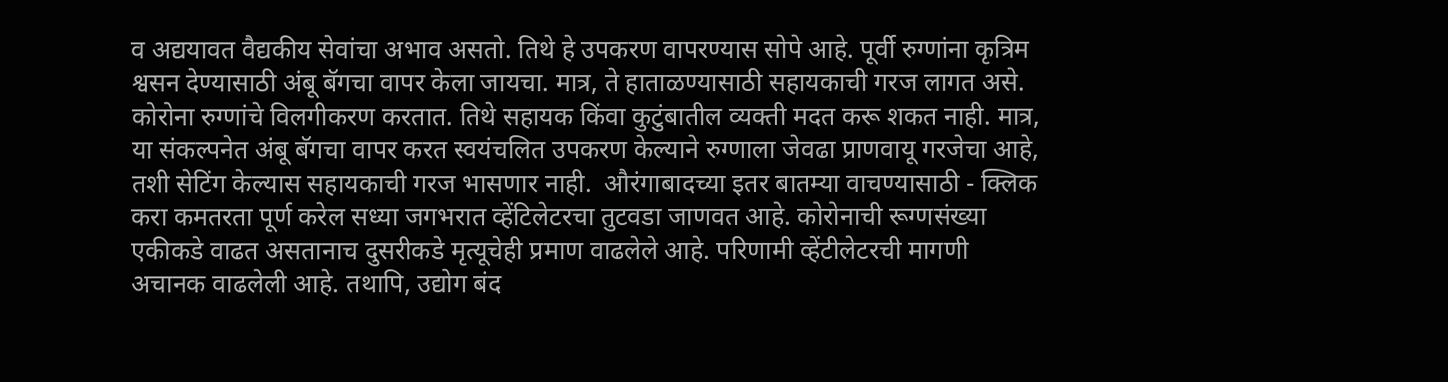व अद्ययावत वैद्यकीय सेवांचा अभाव असतो. तिथे हे उपकरण वापरण्यास सोपे आहे. पूर्वी रुग्णांना कृत्रिम श्वसन देण्यासाठी अंबू बॅगचा वापर केला जायचा. मात्र, ते हाताळण्यासाठी सहायकाची गरज लागत असे. कोरोना रुग्णांचे विलगीकरण करतात. तिथे सहायक किंवा कुटुंबातील व्यक्ती मदत करू शकत नाही. मात्र, या संकल्पनेत अंबू बॅगचा वापर करत स्वयंचलित उपकरण केल्याने रुग्णाला जेवढा प्राणवायू गरजेचा आहे, तशी सेटिंग केल्यास सहायकाची गरज भासणार नाही.  औरंगाबादच्या इतर बातम्या वाचण्यासाठी - क्लिक करा कमतरता पूर्ण करेल सध्या जगभरात व्हेंटिलेटरचा तुटवडा जाणवत आहे. कोरोनाची रूग्णसंख्या एकीकडे वाढत असतानाच दुसरीकडे मृत्यूचेही प्रमाण वाढलेले आहे. परिणामी व्हेंटीलेटरची मागणी अचानक वाढलेली आहे. तथापि, उद्योग बंद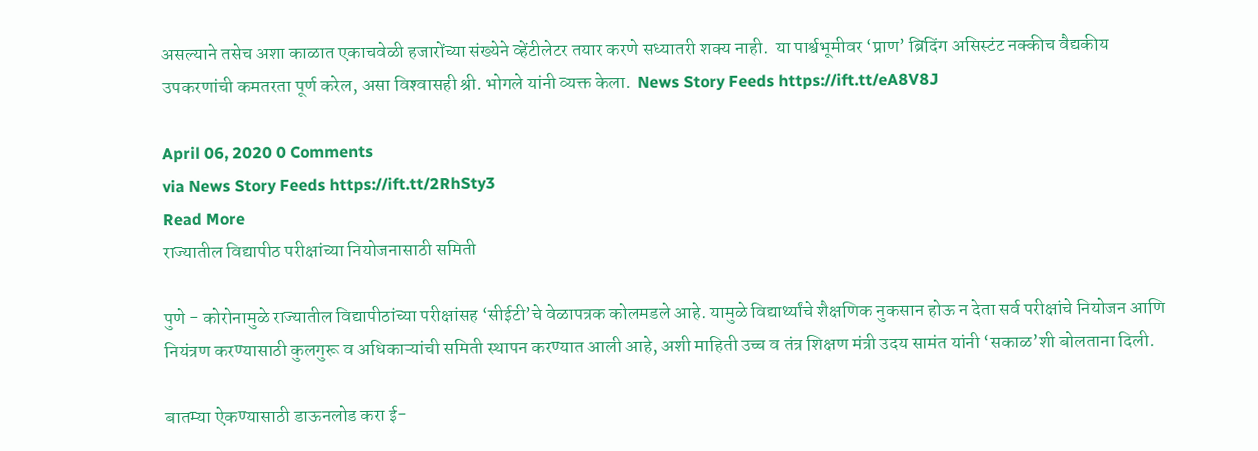असल्याने तसेच अशा काळात एकाचवेळी हजारोंच्या संख्येने व्हेंटीलेटर तयार करणे सध्यातरी शक्य नाही.  या पार्श्वभूमीवर ‘प्राण’ ब्रिदिंग असिस्टंट नक्कीच वैद्यकीय उपकरणांची कमतरता पूर्ण करेल, असा विश्‍वासही श्री. भोगले यांनी व्यक्त केला.  News Story Feeds https://ift.tt/eA8V8J

April 06, 2020 0 Comments
via News Story Feeds https://ift.tt/2RhSty3
Read More
राज्यातील विद्यापीठ परीक्षांच्या नियोजनासाठी समिती

पुणे - कोरोनामुळे राज्यातील विद्यापीठांच्या परीक्षांसह ‘सीईटी’चे वेळापत्रक कोलमडले आहे. यामुळे विद्यार्थ्यांचे शैक्षणिक नुकसान होऊ न देता सर्व परीक्षांचे नियोजन आणि नियंत्रण करण्यासाठी कुलगुरू व अधिकाऱ्यांची समिती स्थापन करण्यात आली आहे, अशी माहिती उच्च व तंत्र शिक्षण मंत्री उदय सामंत यांनी ‘सकाळ’शी बोलताना दिली.

बातम्या ऐकण्यासाठी डाऊनलोड करा ई-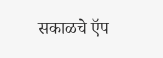सकाळचे ऍप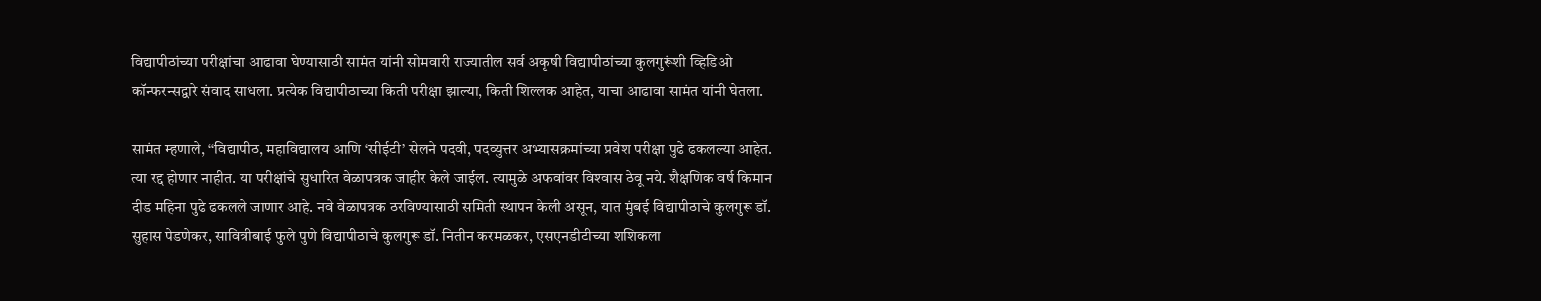विद्यापीठांच्या परीक्षांचा आढावा घेण्यासाठी सामंत यांनी सोमवारी राज्यातील सर्व अकृषी विद्यापीठांच्या कुलगुरूंशी व्हिडिओ कॉन्फरन्सद्वारे संवाद साधला. प्रत्येक विद्यापीठाच्या किती परीक्षा झाल्या, किती शिल्लक आहेत, याचा आढावा सामंत यांनी घेतला.

सामंत म्हणाले, ‘‘विद्यापीठ, महाविद्यालय आणि ‘सीईटी’ सेलने पदवी, पदव्युत्तर अभ्यासक्रमांच्या प्रवेश परीक्षा पुढे ढकलल्या आहेत. त्या रद्द होणार नाहीत. या परीक्षांचे सुधारित वेळापत्रक जाहीर केले जाईल. त्यामुळे अफवांवर विश्‍वास ठेवू नये. शैक्षणिक वर्ष किमान दीड महिना पुढे ढकलले जाणार आहे. नवे वेळापत्रक ठरविण्यासाठी समिती स्थापन केली असून, यात मुंबई विद्यापीठाचे कुलगुरू डॉ. सुहास पेडणेकर, सावित्रीबाई फुले पुणे विद्यापीठाचे कुलगुरू डॉ. नितीन करमळकर, एसएनडीटीच्या शशिकला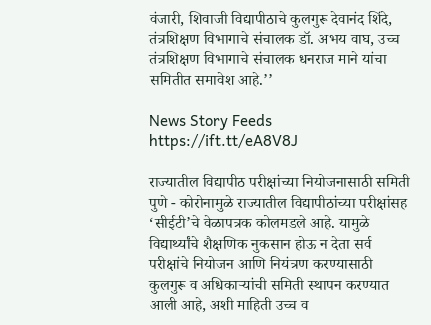वंजारी, शिवाजी विद्यापीठाचे कुलगुरू देवानंद शिंदे, तंत्रशिक्षण विभागाचे संचालक डॉ. अभय वाघ, उच्च तंत्रशिक्षण विभागाचे संचालक धनराज माने यांचा समितीत समावेश आहे.’’

News Story Feeds https://ift.tt/eA8V8J

राज्यातील विद्यापीठ परीक्षांच्या नियोजनासाठी समिती पुणे - कोरोनामुळे राज्यातील विद्यापीठांच्या परीक्षांसह ‘सीईटी’चे वेळापत्रक कोलमडले आहे. यामुळे विद्यार्थ्यांचे शैक्षणिक नुकसान होऊ न देता सर्व परीक्षांचे नियोजन आणि नियंत्रण करण्यासाठी कुलगुरू व अधिकाऱ्यांची समिती स्थापन करण्यात आली आहे, अशी माहिती उच्च व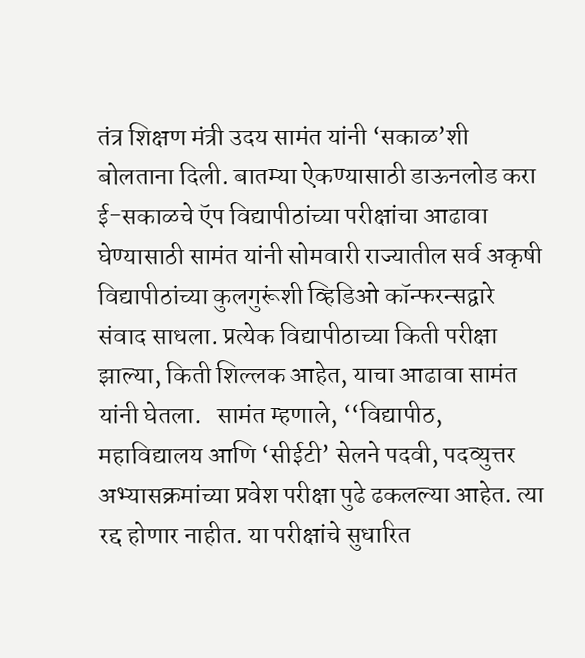तंत्र शिक्षण मंत्री उदय सामंत यांनी ‘सकाळ’शी बोलताना दिली. बातम्या ऐकण्यासाठी डाऊनलोड करा ई-सकाळचे ऍप विद्यापीठांच्या परीक्षांचा आढावा घेण्यासाठी सामंत यांनी सोमवारी राज्यातील सर्व अकृषी विद्यापीठांच्या कुलगुरूंशी व्हिडिओ कॉन्फरन्सद्वारे संवाद साधला. प्रत्येक विद्यापीठाच्या किती परीक्षा झाल्या, किती शिल्लक आहेत, याचा आढावा सामंत यांनी घेतला.   सामंत म्हणाले, ‘‘विद्यापीठ, महाविद्यालय आणि ‘सीईटी’ सेलने पदवी, पदव्युत्तर अभ्यासक्रमांच्या प्रवेश परीक्षा पुढे ढकलल्या आहेत. त्या रद्द होणार नाहीत. या परीक्षांचे सुधारित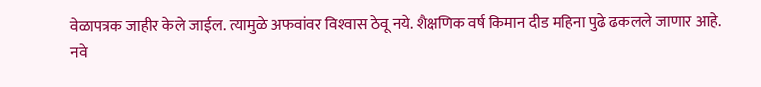वेळापत्रक जाहीर केले जाईल. त्यामुळे अफवांवर विश्‍वास ठेवू नये. शैक्षणिक वर्ष किमान दीड महिना पुढे ढकलले जाणार आहे. नवे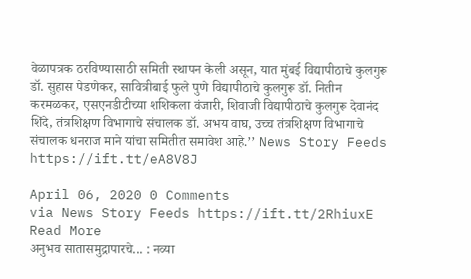वेळापत्रक ठरविण्यासाठी समिती स्थापन केली असून, यात मुंबई विद्यापीठाचे कुलगुरू डॉ. सुहास पेडणेकर, सावित्रीबाई फुले पुणे विद्यापीठाचे कुलगुरू डॉ. नितीन करमळकर, एसएनडीटीच्या शशिकला वंजारी, शिवाजी विद्यापीठाचे कुलगुरू देवानंद शिंदे, तंत्रशिक्षण विभागाचे संचालक डॉ. अभय वाघ, उच्च तंत्रशिक्षण विभागाचे संचालक धनराज माने यांचा समितीत समावेश आहे.’’ News Story Feeds https://ift.tt/eA8V8J

April 06, 2020 0 Comments
via News Story Feeds https://ift.tt/2RhiuxE
Read More
अनुभव सातासमुद्रापारचे... : नव्या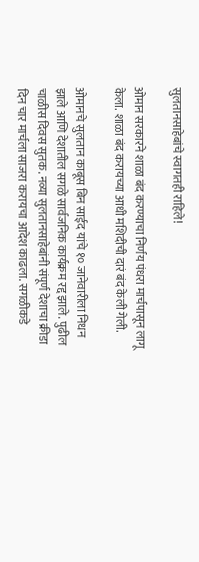सुलतानसाहेबांचे स्वागतही राहिले!

ओमान सरकारने शाळा बंद करण्याचा निर्णय पंधरा मार्चपासून लागू केला. शाळा बंद करायच्या आधी मशिदीची दारं बंद केली गेली.

ओमानचे सुलतान काबूस बिन साईद यांचे १० जानेवारीला निधन झाले आणि देशातील सगळे सार्वजनिक कार्यक्रम रद्द झाले. पुढील चाळीस दिवस सुतक. नव्या सुलतानसाहेबांनी संपूर्ण देशाचा क्रीडा दिन चार मार्चला साजरा करायचा आदेश काढला. सगळीकडे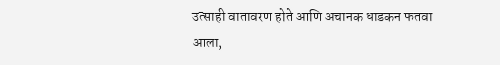उत्साही वातावरण होते आणि अचानक धाडकन फतवा आला,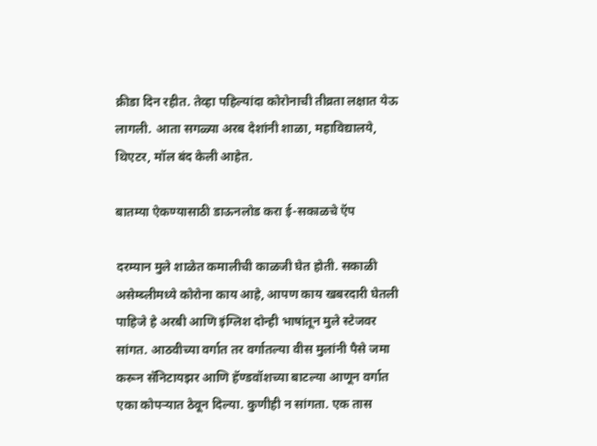क्रीडा दिन रहीत. तेव्हा पहिल्यांदा कोरोनाची तीव्रता लक्षात येऊ लागली. आता सगळ्या अरब देशांनी शाळा, महाविद्यालये, थिएटर, मॉल बंद केली आहेत.

बातम्या ऐकण्यासाठी डाऊनलोड करा ई-सकाळचे ऍप

दरम्यान मुले शाळेत कमालीची काळजी घेत होती. सकाळी असेम्ब्लीमध्ये कोरोना काय आहे, आपण काय खबरदारी घेतली पाहिजे हे अरबी आणि इंग्लिश दोन्ही भाषांतून मुले स्टेजवर सांगत. आठवीच्या वर्गात तर वर्गातल्या वीस मुलांनी पैसे जमा करून सॅनिटायझर आणि हॅण्डवॉशच्या बाटल्या आणून वर्गात एका कोपऱ्यात ठेवून दिल्या. कुणीही न सांगता. एक तास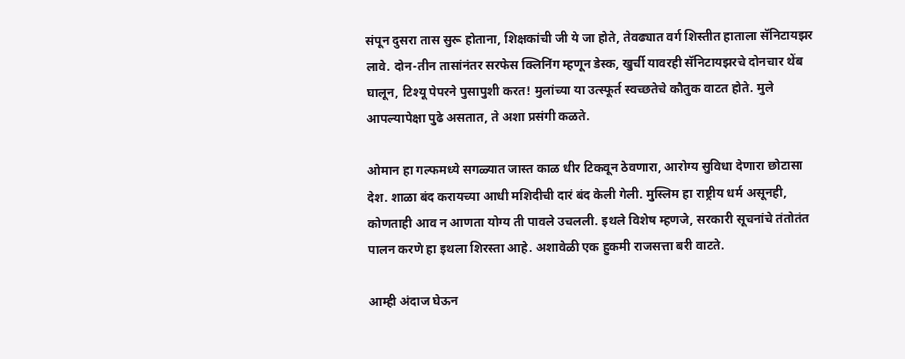संपून दुसरा तास सुरू होताना, शिक्षकांची जी ये जा होते, तेवढ्यात वर्ग शिस्तीत हाताला सॅनिटायझर लावे. दोन-तीन तासांनंतर सरफेस क्लिनिंग म्हणून डेस्क, खुर्ची यावरही सॅनिटायझरचे दोनचार थेंब घालून, टिश्यू पेपरने पुसापुशी करत! मुलांच्या या उत्स्फूर्त स्वच्छतेचे कौतुक वाटत होते. मुले आपल्यापेक्षा पुढे असतात, ते अशा प्रसंगी कळते.

ओमान हा गल्फमध्ये सगळ्यात जास्त काळ धीर टिकवून ठेवणारा, आरोग्य सुविधा देणारा छोटासा देश. शाळा बंद करायच्या आधी मशिदीची दारं बंद केली गेली. मुस्लिम हा राष्ट्रीय धर्म असूनही, कोणताही आव न आणता योग्य ती पावले उचलली. इथले विशेष म्हणजे, सरकारी सूचनांचे तंतोतंत पालन करणे हा इथला शिरस्ता आहे. अशावेळी एक हुकमी राजसत्ता बरी वाटते.

आम्ही अंदाज घेऊन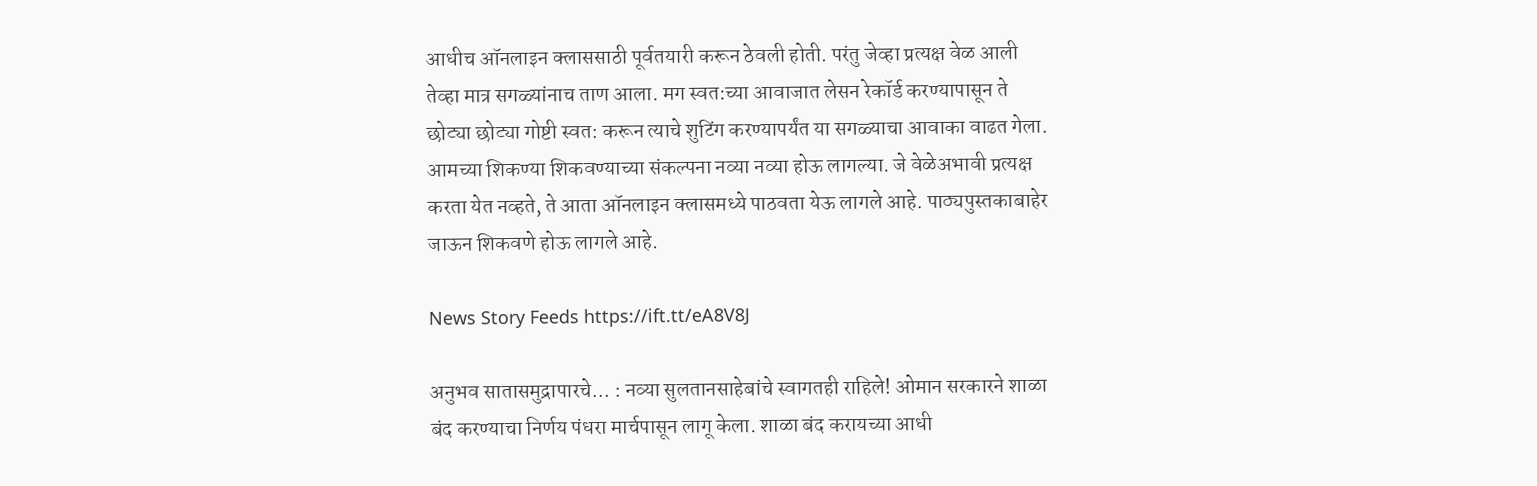आधीच ऑनलाइन क्लाससाठी पूर्वतयारी करून ठेवली होती. परंतु जेव्हा प्रत्यक्ष वेळ आली तेव्हा मात्र सगळ्यांनाच ताण आला. मग स्वत:च्या आवाजात लेसन रेकॉर्ड करण्यापासून ते छोट्या छोट्या गोष्टी स्वत: करून त्याचे शुटिंग करण्यापर्यंत या सगळ्याचा आवाका वाढत गेला. आमच्या शिकण्या शिकवण्याच्या संकल्पना नव्या नव्या होऊ लागल्या. जे वेळेअभावी प्रत्यक्ष करता येत नव्हते, ते आता ऑनलाइन क्लासमध्ये पाठवता येऊ लागले आहे. पाठ्यपुस्तकाबाहेर जाऊन शिकवणे होऊ लागले आहे.

News Story Feeds https://ift.tt/eA8V8J

अनुभव सातासमुद्रापारचे... : नव्या सुलतानसाहेबांचे स्वागतही राहिले! ओमान सरकारने शाळा बंद करण्याचा निर्णय पंधरा मार्चपासून लागू केला. शाळा बंद करायच्या आधी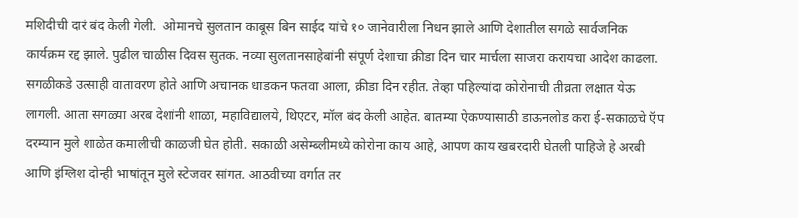मशिदीची दारं बंद केली गेली.  ओमानचे सुलतान काबूस बिन साईद यांचे १० जानेवारीला निधन झाले आणि देशातील सगळे सार्वजनिक कार्यक्रम रद्द झाले. पुढील चाळीस दिवस सुतक. नव्या सुलतानसाहेबांनी संपूर्ण देशाचा क्रीडा दिन चार मार्चला साजरा करायचा आदेश काढला. सगळीकडे उत्साही वातावरण होते आणि अचानक धाडकन फतवा आला, क्रीडा दिन रहीत. तेव्हा पहिल्यांदा कोरोनाची तीव्रता लक्षात येऊ लागली. आता सगळ्या अरब देशांनी शाळा, महाविद्यालये, थिएटर, मॉल बंद केली आहेत. बातम्या ऐकण्यासाठी डाऊनलोड करा ई-सकाळचे ऍप  दरम्यान मुले शाळेत कमालीची काळजी घेत होती. सकाळी असेम्ब्लीमध्ये कोरोना काय आहे, आपण काय खबरदारी घेतली पाहिजे हे अरबी आणि इंग्लिश दोन्ही भाषांतून मुले स्टेजवर सांगत. आठवीच्या वर्गात तर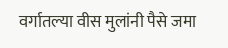वर्गातल्या वीस मुलांनी पैसे जमा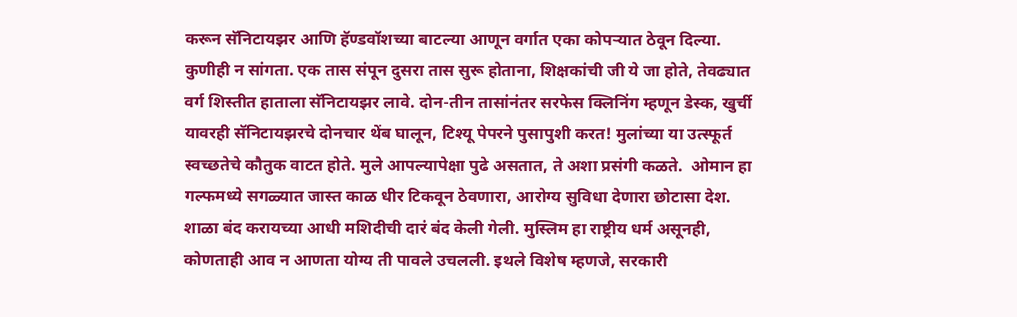करून सॅनिटायझर आणि हॅण्डवॉशच्या बाटल्या आणून वर्गात एका कोपऱ्यात ठेवून दिल्या. कुणीही न सांगता. एक तास संपून दुसरा तास सुरू होताना, शिक्षकांची जी ये जा होते, तेवढ्यात वर्ग शिस्तीत हाताला सॅनिटायझर लावे. दोन-तीन तासांनंतर सरफेस क्लिनिंग म्हणून डेस्क, खुर्ची यावरही सॅनिटायझरचे दोनचार थेंब घालून, टिश्यू पेपरने पुसापुशी करत! मुलांच्या या उत्स्फूर्त स्वच्छतेचे कौतुक वाटत होते. मुले आपल्यापेक्षा पुढे असतात, ते अशा प्रसंगी कळते.  ओमान हा गल्फमध्ये सगळ्यात जास्त काळ धीर टिकवून ठेवणारा, आरोग्य सुविधा देणारा छोटासा देश. शाळा बंद करायच्या आधी मशिदीची दारं बंद केली गेली. मुस्लिम हा राष्ट्रीय धर्म असूनही, कोणताही आव न आणता योग्य ती पावले उचलली. इथले विशेष म्हणजे, सरकारी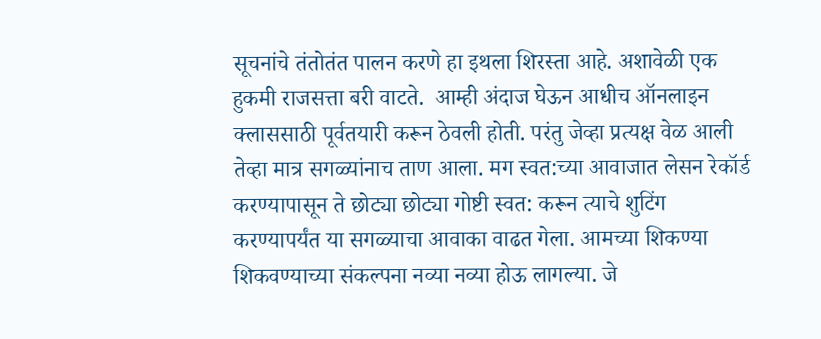सूचनांचे तंतोतंत पालन करणे हा इथला शिरस्ता आहे. अशावेळी एक हुकमी राजसत्ता बरी वाटते.  आम्ही अंदाज घेऊन आधीच ऑनलाइन क्लाससाठी पूर्वतयारी करून ठेवली होती. परंतु जेव्हा प्रत्यक्ष वेळ आली तेव्हा मात्र सगळ्यांनाच ताण आला. मग स्वत:च्या आवाजात लेसन रेकॉर्ड करण्यापासून ते छोट्या छोट्या गोष्टी स्वत: करून त्याचे शुटिंग करण्यापर्यंत या सगळ्याचा आवाका वाढत गेला. आमच्या शिकण्या शिकवण्याच्या संकल्पना नव्या नव्या होऊ लागल्या. जे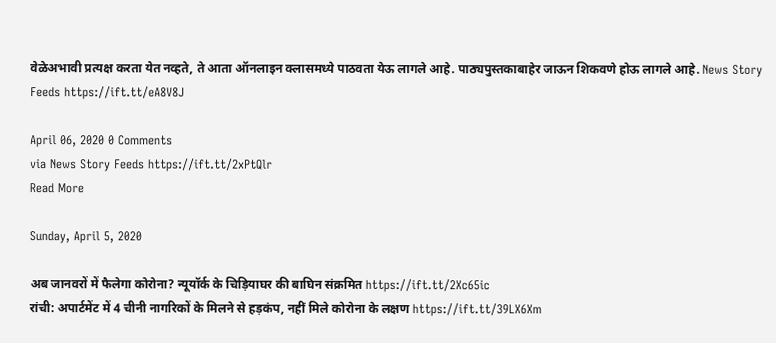वेळेअभावी प्रत्यक्ष करता येत नव्हते, ते आता ऑनलाइन क्लासमध्ये पाठवता येऊ लागले आहे. पाठ्यपुस्तकाबाहेर जाऊन शिकवणे होऊ लागले आहे. News Story Feeds https://ift.tt/eA8V8J

April 06, 2020 0 Comments
via News Story Feeds https://ift.tt/2xPtQlr
Read More

Sunday, April 5, 2020

अब जानवरों में फैलेगा कोरोना? न्यूयॉर्क के चिड़ियाघर की बाघिन संक्रमित https://ift.tt/2Xc65ic
रांची: अपार्टमेंट में 4 चीनी नागरिकों के मिलने से हड़कंप, नहीं मिले कोरोना के लक्षण https://ift.tt/39LX6Xm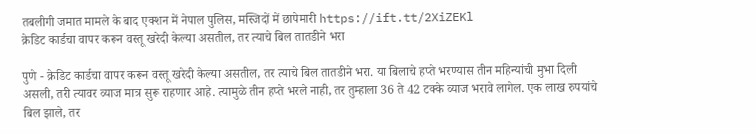तबलीगी जमात मामले के बाद एक्शन में नेपाल पुलिस, मस्जिदों में छापेमारी https://ift.tt/2XiZEKl
क्रेडिट कार्डचा वापर करून वस्तू खरेदी केल्या असतील, तर त्याचे बिल तातडीने भरा

पुणे - क्रेडिट कार्डचा वापर करून वस्तू खरेदी केल्या असतील, तर त्याचे बिल तातडीने भरा. या बिलाचे हप्ते भरण्यास तीन महिन्यांची मुभा दिली असली, तरी त्यावर व्याज मात्र सुरू राहणार आहे. त्यामुळे तीन हप्ते भरले नाही, तर तुम्हाला 36 ते 42 टक्के व्याज भरावे लागेल. एक लाख रुपयांचे बिल झाले, तर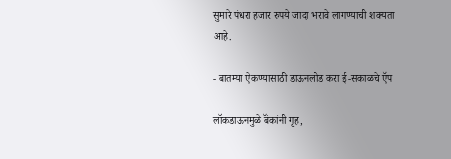सुमारे पंधरा हजार रुपये जादा भरावे लागण्याची शक्‍यता आहे.

- बातम्या ऐकण्यासाठी डाऊनलोड करा ई-सकाळचे ऍप

लॉकडाऊनमुळे बॅंकांनी गृह,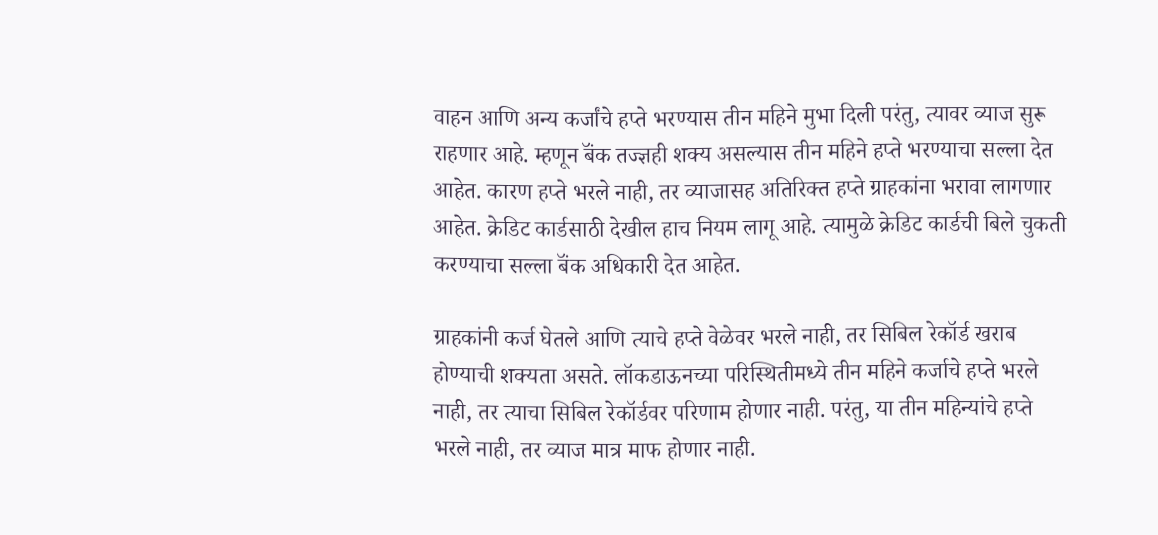वाहन आणि अन्य कर्जांचे हप्ते भरण्यास तीन महिने मुभा दिली परंतु, त्यावर व्याज सुरू राहणार आहे. म्हणून बॅंक तज्ज्ञही शक्‍य असल्यास तीन महिने हप्ते भरण्याचा सल्ला देत आहेत. कारण हप्ते भरले नाही, तर व्याजासह अतिरिक्त हप्ते ग्राहकांना भरावा लागणार आहेत. क्रेडिट कार्डसाठी देखील हाच नियम लागू आहे. त्यामुळे क्रेडिट कार्डची बिले चुकती करण्याचा सल्ला बॅंक अधिकारी देत आहेत.

ग्राहकांनी कर्ज घेतले आणि त्याचे हप्ते वेळेवर भरले नाही, तर सिबिल रेकॉर्ड खराब होण्याची शक्‍यता असते. लॉकडाऊनच्या परिस्थितीमध्ये तीन महिने कर्जाचे हप्ते भरले नाही, तर त्याचा सिबिल रेकॉर्डवर परिणाम होणार नाही. परंतु, या तीन महिन्यांचे हप्ते भरले नाही, तर व्याज मात्र माफ होणार नाही.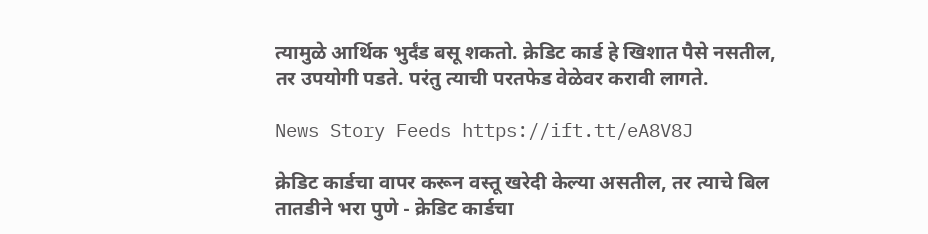त्यामुळे आर्थिक भुर्दंड बसू शकतो. क्रेडिट कार्ड हे खिशात पैसे नसतील, तर उपयोगी पडते. परंतु त्याची परतफेड वेळेवर करावी लागते.

News Story Feeds https://ift.tt/eA8V8J

क्रेडिट कार्डचा वापर करून वस्तू खरेदी केल्या असतील, तर त्याचे बिल तातडीने भरा पुणे - क्रेडिट कार्डचा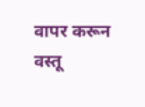वापर करून वस्तू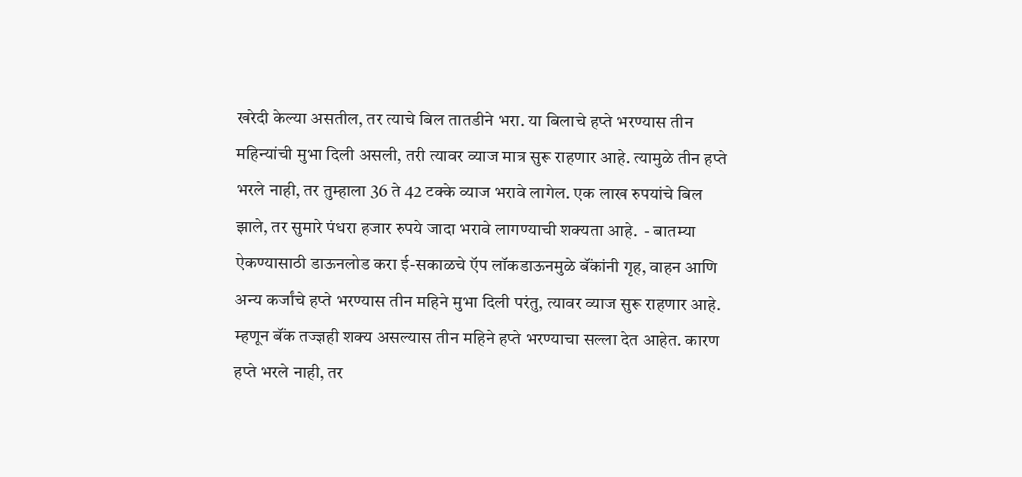खरेदी केल्या असतील, तर त्याचे बिल तातडीने भरा. या बिलाचे हप्ते भरण्यास तीन महिन्यांची मुभा दिली असली, तरी त्यावर व्याज मात्र सुरू राहणार आहे. त्यामुळे तीन हप्ते भरले नाही, तर तुम्हाला 36 ते 42 टक्के व्याज भरावे लागेल. एक लाख रुपयांचे बिल झाले, तर सुमारे पंधरा हजार रुपये जादा भरावे लागण्याची शक्‍यता आहे.  - बातम्या ऐकण्यासाठी डाऊनलोड करा ई-सकाळचे ऍप लॉकडाऊनमुळे बॅंकांनी गृह, वाहन आणि अन्य कर्जांचे हप्ते भरण्यास तीन महिने मुभा दिली परंतु, त्यावर व्याज सुरू राहणार आहे. म्हणून बॅंक तज्ज्ञही शक्‍य असल्यास तीन महिने हप्ते भरण्याचा सल्ला देत आहेत. कारण हप्ते भरले नाही, तर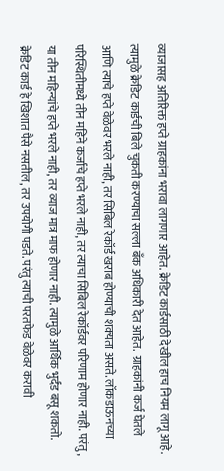व्याजासह अतिरिक्त हप्ते ग्राहकांना भरावा लागणार आहेत. क्रेडिट कार्डसाठी देखील हाच नियम लागू आहे. त्यामुळे क्रेडिट कार्डची बिले चुकती करण्याचा सल्ला बॅंक अधिकारी देत आहेत.  ग्राहकांनी कर्ज घेतले आणि त्याचे हप्ते वेळेवर भरले नाही, तर सिबिल रेकॉर्ड खराब होण्याची शक्‍यता असते. लॉकडाऊनच्या परिस्थितीमध्ये तीन महिने कर्जाचे हप्ते भरले नाही, तर त्याचा सिबिल रेकॉर्डवर परिणाम होणार नाही. परंतु, या तीन महिन्यांचे हप्ते भरले नाही, तर व्याज मात्र माफ होणार नाही. त्यामुळे आर्थिक भुर्दंड बसू शकतो. क्रेडिट कार्ड हे खिशात पैसे नसतील, तर उपयोगी पडते. परंतु त्याची परतफेड वेळेवर करावी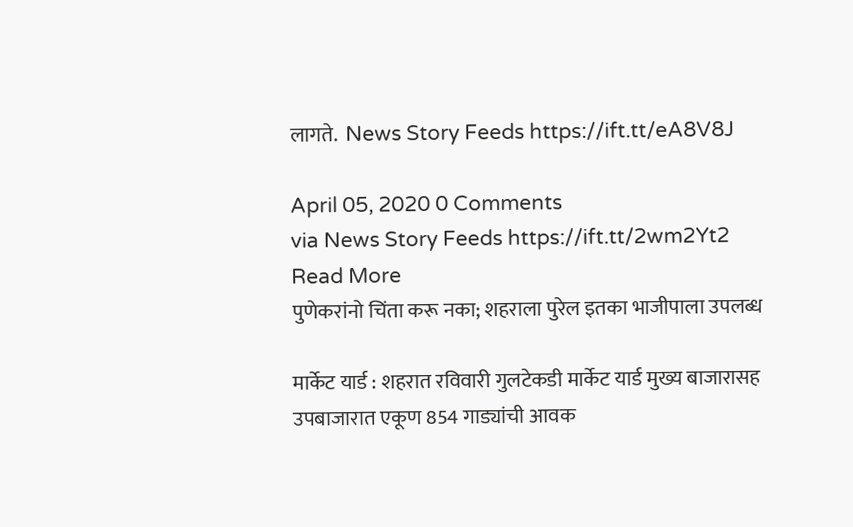लागते.  News Story Feeds https://ift.tt/eA8V8J

April 05, 2020 0 Comments
via News Story Feeds https://ift.tt/2wm2Yt2
Read More
पुणेकरांनो चिंता करू नका; शहराला पुरेल इतका भाजीपाला उपलब्ध

मार्केट यार्ड : शहरात रविवारी गुलटेकडी मार्केट यार्ड मुख्य बाजारासह उपबाजारात एकूण 854 गाड्यांची आवक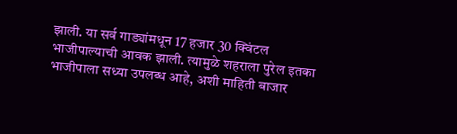झाली. या सर्व गाड्यांमधून 17 हजार 30 क्विंटल भाजीपाल्याची आवक झाली. त्यामुळे शहराला पुरेल इतका भाजीपाला सध्या उपलब्ध आहे, अशी माहिती बाजार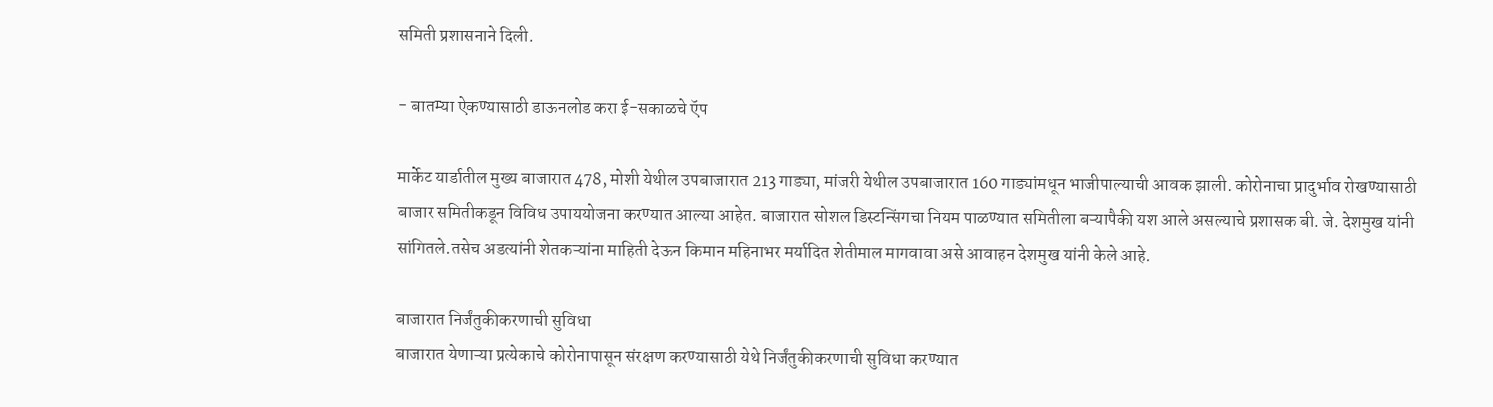समिती प्रशासनाने दिली.

- बातम्या ऐकण्यासाठी डाऊनलोड करा ई-सकाळचे ऍप

मार्केट यार्डातील मुख्य बाजारात 478, मोशी येथील उपबाजारात 213 गाड्या, मांजरी येथील उपबाजारात 160 गाड्यांमधून भाजीपाल्याची आवक झाली. कोरोनाचा प्रादुर्भाव रोखण्यासाठी बाजार समितीकडून विविध उपाययोजना करण्यात आल्या आहेत. बाजारात सोशल डिस्टन्सिंगचा नियम पाळण्यात समितीला बऱ्यापैकी यश आले असल्याचे प्रशासक बी. जे. देशमुख यांनी सांगितले.तसेच अडत्यांनी शेतकऱ्यांना माहिती देऊन किमान महिनाभर मर्यादित शेतीमाल मागवावा असे आवाहन देशमुख यांनी केले आहे.

बाजारात निर्जंतुकीकरणाची सुविधा
बाजारात येणाऱ्या प्रत्येकाचे कोरोनापासून संरक्षण करण्यासाठी येथे निर्जंतुकीकरणाची सुविधा करण्यात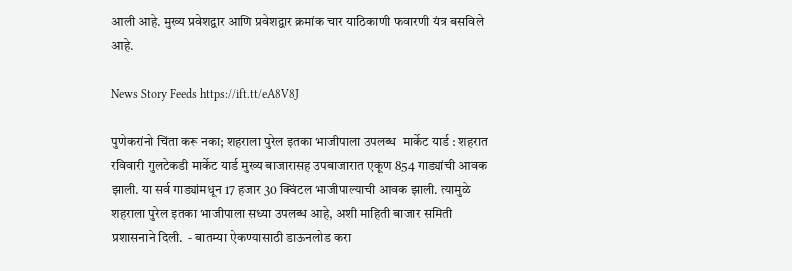आली आहे. मुख्य प्रवेशद्वार आणि प्रवेशद्वार क्रमांक चार याठिकाणी फवारणी यंत्र बसविले आहे.

News Story Feeds https://ift.tt/eA8V8J

पुणेकरांनो चिंता करू नका; शहराला पुरेल इतका भाजीपाला उपलब्ध  मार्केट यार्ड : शहरात रविवारी गुलटेकडी मार्केट यार्ड मुख्य बाजारासह उपबाजारात एकूण 854 गाड्यांची आवक झाली. या सर्व गाड्यांमधून 17 हजार 30 क्विंटल भाजीपाल्याची आवक झाली. त्यामुळे शहराला पुरेल इतका भाजीपाला सध्या उपलब्ध आहे, अशी माहिती बाजार समिती प्रशासनाने दिली.  - बातम्या ऐकण्यासाठी डाऊनलोड करा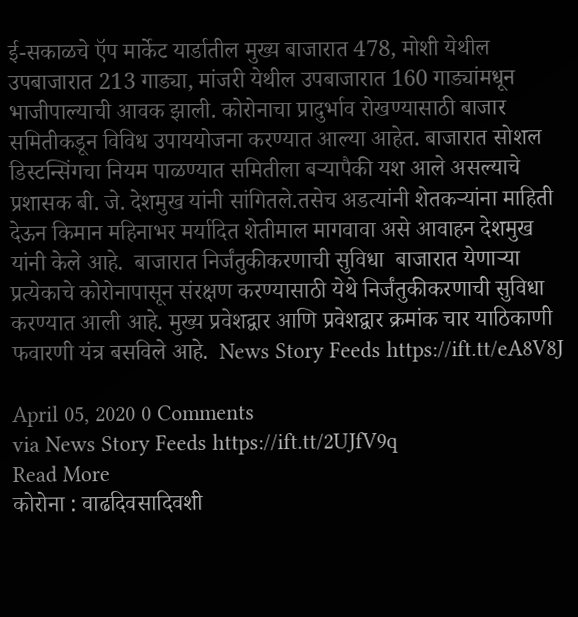ई-सकाळचे ऍप मार्केट यार्डातील मुख्य बाजारात 478, मोशी येथील उपबाजारात 213 गाड्या, मांजरी येथील उपबाजारात 160 गाड्यांमधून भाजीपाल्याची आवक झाली. कोरोनाचा प्रादुर्भाव रोखण्यासाठी बाजार समितीकडून विविध उपाययोजना करण्यात आल्या आहेत. बाजारात सोशल डिस्टन्सिंगचा नियम पाळण्यात समितीला बऱ्यापैकी यश आले असल्याचे प्रशासक बी. जे. देशमुख यांनी सांगितले.तसेच अडत्यांनी शेतकऱ्यांना माहिती देऊन किमान महिनाभर मर्यादित शेतीमाल मागवावा असे आवाहन देशमुख यांनी केले आहे.  बाजारात निर्जंतुकीकरणाची सुविधा  बाजारात येणाऱ्या प्रत्येकाचे कोरोनापासून संरक्षण करण्यासाठी येथे निर्जंतुकीकरणाची सुविधा करण्यात आली आहे. मुख्य प्रवेशद्वार आणि प्रवेशद्वार क्रमांक चार याठिकाणी फवारणी यंत्र बसविले आहे.  News Story Feeds https://ift.tt/eA8V8J

April 05, 2020 0 Comments
via News Story Feeds https://ift.tt/2UJfV9q
Read More
कोरोना : वाढदिवसादिवशी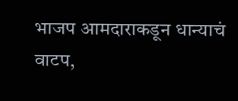भाजप आमदाराकडून धान्याचं वाटप,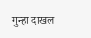गुन्हा दाखल